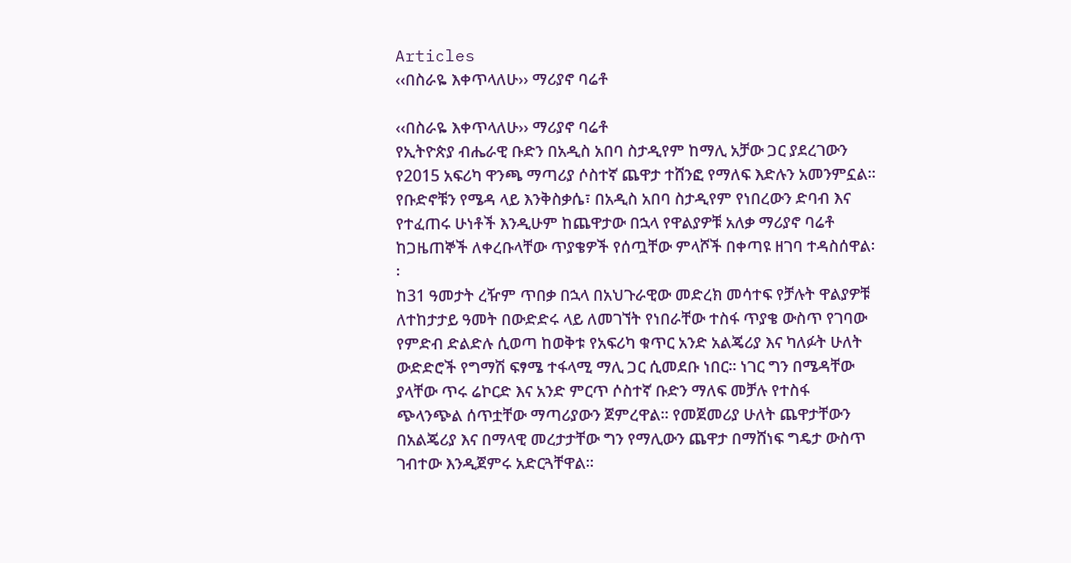Articles
‹‹በስራዬ እቀጥላለሁ›› ማሪያኖ ባሬቶ

‹‹በስራዬ እቀጥላለሁ›› ማሪያኖ ባሬቶ
የኢትዮጵያ ብሔራዊ ቡድን በአዲስ አበባ ስታዲየም ከማሊ አቻው ጋር ያደረገውን የ2015 አፍሪካ ዋንጫ ማጣሪያ ሶስተኛ ጨዋታ ተሸንፎ የማለፍ እድሉን አመንምኗል፡፡ የቡድኖቹን የሜዳ ላይ እንቅስቃሴ፣ በአዲስ አበባ ስታዲየም የነበረውን ድባብ እና የተፈጠሩ ሁነቶች እንዲሁም ከጨዋታው በኋላ የዋልያዎቹ አለቃ ማሪያኖ ባሬቶ ከጋዜጠኞች ለቀረቡላቸው ጥያቄዎች የሰጧቸው ምላሾች በቀጣዩ ዘገባ ተዳስሰዋል፡፡
ከ31 ዓመታት ረዥም ጥበቃ በኋላ በአህጉራዊው መድረክ መሳተፍ የቻሉት ዋልያዎቹ ለተከታታይ ዓመት በውድድሩ ላይ ለመገኘት የነበራቸው ተስፋ ጥያቄ ውስጥ የገባው የምድብ ድልድሉ ሲወጣ ከወቅቱ የአፍሪካ ቁጥር አንድ አልጄሪያ እና ካለፉት ሁለት ውድድሮች የግማሽ ፍፃሜ ተፋላሚ ማሊ ጋር ሲመደቡ ነበር፡፡ ነገር ግን በሜዳቸው ያላቸው ጥሩ ሬኮርድ እና አንድ ምርጥ ሶስተኛ ቡድን ማለፍ መቻሉ የተስፋ ጭላንጭል ሰጥቷቸው ማጣሪያውን ጀምረዋል፡፡ የመጀመሪያ ሁለት ጨዋታቸውን በአልጄሪያ እና በማላዊ መረታታቸው ግን የማሊውን ጨዋታ በማሸነፍ ግዴታ ውስጥ ገብተው እንዲጀምሩ አድርጓቸዋል፡፡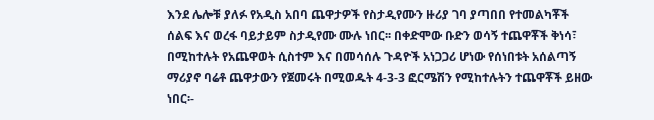እንደ ሌሎቹ ያለፉ የአዲስ አበባ ጨዋታዎች የስታዲየሙን ዙሪያ ገባ ያጣበበ የተመልካቾች ሰልፍ እና ወረፋ ባይታይም ስታዲየሙ ሙሉ ነበር፡፡ በቀድሞው ቡድን ወሳኝ ተጨዋቾች ቅነሳ፣ በሚከተሉት የአጨዋወት ሲስተም እና በመሳሰሉ ጉዳዮች አነጋጋሪ ሆነው የሰነበቱት አሰልጣኝ ማሪያኖ ባሬቶ ጨዋታውን የጀመሩት በሚወዱት 4-3-3 ፎርሜሽን የሚከተሉትን ተጨዋቾች ይዘው ነበር፡-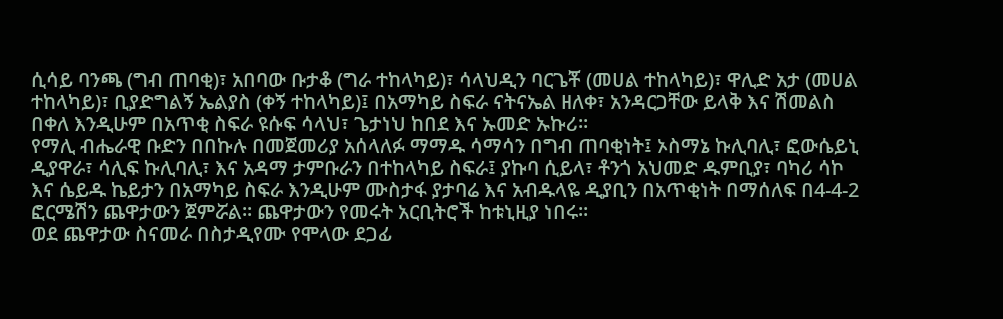ሲሳይ ባንጫ (ግብ ጠባቂ)፣ አበባው ቡታቆ (ግራ ተከላካይ)፣ ሳላህዲን ባርጌቾ (መሀል ተከላካይ)፣ ዋሊድ አታ (መሀል ተከላካይ)፣ ቢያድግልኝ ኤልያስ (ቀኝ ተከላካይ)፤ በአማካይ ስፍራ ናትናኤል ዘለቀ፣ አንዳርጋቸው ይላቅ እና ሽመልስ በቀለ እንዲሁም በአጥቂ ስፍራ ዩሱፍ ሳላህ፣ ጌታነህ ከበደ እና ኡመድ ኡኩሪ፡፡
የማሊ ብሔራዊ ቡድን በበኩሉ በመጀመሪያ አሰላለፉ ማማዱ ሳማሳን በግብ ጠባቂነት፤ ኦስማኔ ኩሊባሊ፣ ፎውሴይኒ ዲያዋራ፣ ሳሊፍ ኩሊባሊ፣ እና አዳማ ታምቡራን በተከላካይ ስፍራ፤ ያኩባ ሲይላ፣ ቶንጎ አህመድ ዱምቢያ፣ ባካሪ ሳኮ እና ሴይዱ ኬይታን በአማካይ ስፍራ እንዲሁም ሙስታፋ ያታባሬ እና አብዱላዬ ዲያቢን በአጥቂነት በማሰለፍ በ4-4-2 ፎርሜሽን ጨዋታውን ጀምሯል፡፡ ጨዋታውን የመሩት አርቢትሮች ከቱኒዚያ ነበሩ፡፡
ወደ ጨዋታው ስናመራ በስታዲየሙ የሞላው ደጋፊ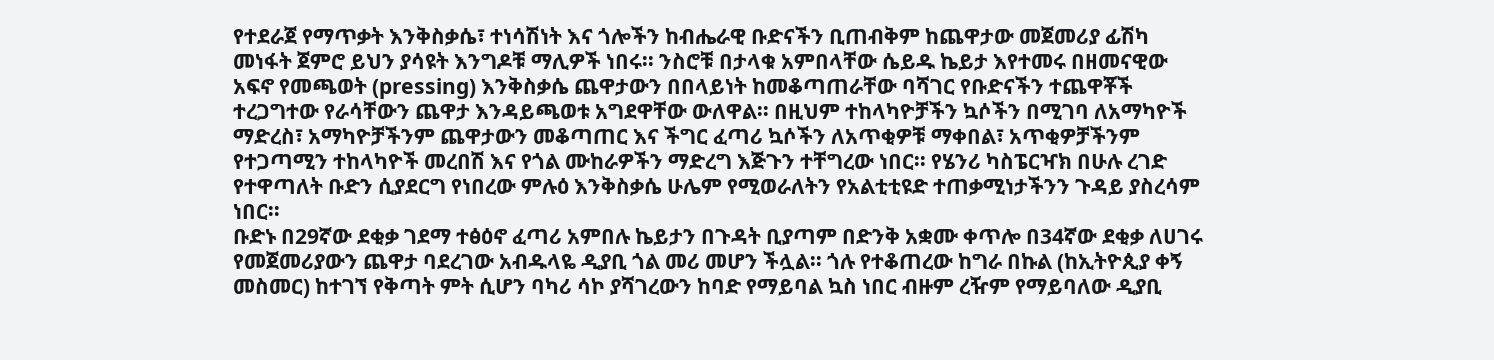የተደራጀ የማጥቃት እንቅስቃሴ፣ ተነሳሽነት እና ጎሎችን ከብሔራዊ ቡድናችን ቢጠብቅም ከጨዋታው መጀመሪያ ፊሽካ መነፋት ጀምሮ ይህን ያሳዩት እንግዶቹ ማሊዎች ነበሩ፡፡ ንስሮቹ በታላቁ አምበላቸው ሴይዱ ኬይታ እየተመሩ በዘመናዊው አፍኖ የመጫወት (pressing) እንቅስቃሴ ጨዋታውን በበላይነት ከመቆጣጠራቸው ባሻገር የቡድናችን ተጨዋቾች ተረጋግተው የራሳቸውን ጨዋታ እንዳይጫወቱ አግደዋቸው ውለዋል፡፡ በዚህም ተከላካዮቻችን ኳሶችን በሚገባ ለአማካዮች ማድረስ፣ አማካዮቻችንም ጨዋታውን መቆጣጠር እና ችግር ፈጣሪ ኳሶችን ለአጥቂዎቹ ማቀበል፣ አጥቂዎቻችንም የተጋጣሚን ተከላካዮች መረበሽ እና የጎል ሙከራዎችን ማድረግ እጅጉን ተቸግረው ነበር፡፡ የሄንሪ ካስፔርዣክ በሁሉ ረገድ የተዋጣለት ቡድን ሲያደርግ የነበረው ምሉዕ እንቅስቃሴ ሁሌም የሚወራለትን የአልቲቲዩድ ተጠቃሚነታችንን ጉዳይ ያስረሳም ነበር፡፡
ቡድኑ በ29ኛው ደቂቃ ገደማ ተፅዕኖ ፈጣሪ አምበሉ ኬይታን በጉዳት ቢያጣም በድንቅ አቋሙ ቀጥሎ በ34ኛው ደቂቃ ለሀገሩ የመጀመሪያውን ጨዋታ ባደረገው አብዱላዬ ዲያቢ ጎል መሪ መሆን ችሏል፡፡ ጎሉ የተቆጠረው ከግራ በኩል (ከኢትዮጲያ ቀኝ መስመር) ከተገኘ የቅጣት ምት ሲሆን ባካሪ ሳኮ ያሻገረውን ከባድ የማይባል ኳስ ነበር ብዙም ረዥም የማይባለው ዲያቢ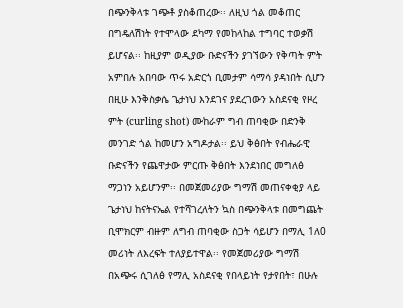በጭንቅላቱ ገጭቶ ያስቆጠረው፡፡ ለዚህ ጎል መቆጠር በግዴለሽነት የተሞላው ደካማ የመከላከል ተግባር ተወቃሽ ይሆናል፡፡ ከዚያም ወዲያው ቡድናችን ያገኘውን የቅጣት ምት አምበሉ አበባው ጥሩ አድርጎ ቢመታም ሳማሳ ያዳነበት ሲሆን በዚሁ እንቅስቃሴ ጌታነህ እንደገና ያደረገውን አስደናቂ የዞረ ምት (curling shot) ሙከራም ግብ ጠባቂው በድንቅ መንገድ ጎል ከመሆን አግዶታል፡፡ ይህ ቅፅበት የብሔራዊ ቡድናችን የጨዋታው ምርጡ ቅፅበት እንደነበር መግለፅ ማጋነን አይሆንም፡፡ በመጀመሪያው ግማሽ መጠናቀቂያ ላይ ጌታነህ ከናትናኤል የተሻገረለትን ኳስ በጭንቅላቱ በመግጨት ቢሞክርም ብዙም ለግብ ጠባቂው ስጋት ሳይሆን በማሊ 1ለ0 መሪነት ለእረፍት ተለያይተዋል፡፡ የመጀመሪያው ግማሽ በአጭሩ ሲገለፅ የማሊ አስደናቂ የበላይነት የታየበት፣ በሁሉ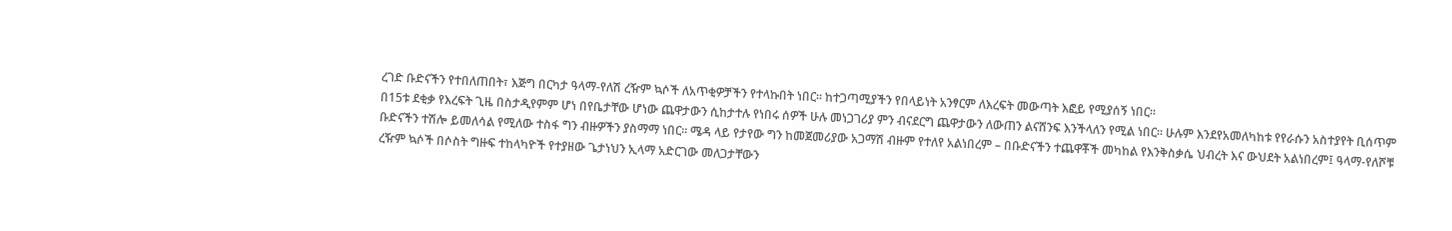ረገድ ቡድናችን የተበለጠበት፣ እጅግ በርካታ ዓላማ-የለሽ ረዥም ኳሶች ለአጥቂዎቻችን የተላኩበት ነበር፡፡ ከተጋጣሚያችን የበላይነት አንፃርም ለእረፍት መውጣት እፎይ የሚያሰኝ ነበር፡፡
በ15ቱ ደቂቃ የእረፍት ጊዜ በስታዲየምም ሆነ በየቤታቸው ሆነው ጨዋታውን ሲከታተሉ የነበሩ ሰዎች ሁሉ መነጋገሪያ ምን ብናደርግ ጨዋታውን ለውጠን ልናሸንፍ እንችላለን የሚል ነበር፡፡ ሁሉም እንደየአመለካከቱ የየራሱን አስተያየት ቢሰጥም ቡድናችን ተሽሎ ይመለሳል የሚለው ተስፋ ግን ብዙዎችን ያስማማ ነበር፡፡ ሜዳ ላይ የታየው ግን ከመጀመሪያው አጋማሽ ብዙም የተለየ አልነበረም – በቡድናችን ተጨዋቾች መካከል የእንቅስቃሴ ህብረት እና ውህደት አልነበረም፤ ዓላማ-የለሾቹ ረዥም ኳሶች በሶስት ግዙፍ ተከላካዮች የተያዘው ጌታነህን ኢላማ አድርገው መለጋታቸውን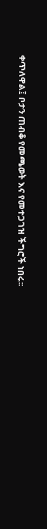ቀጥለዋል፤ ቦታን ጠብቆ የመጫወት እና የመተጋገዝ ችግሮች ነበሩ፡፡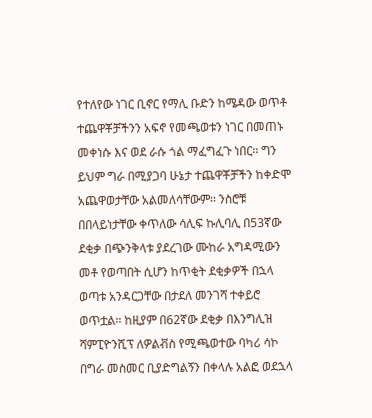የተለየው ነገር ቢኖር የማሊ ቡድን ከሜዳው ወጥቶ ተጨዋቾቻችንን አፍኖ የመጫወቱን ነገር በመጠኑ መቀነሱ እና ወደ ራሱ ጎል ማፈግፈጉ ነበር፡፡ ግን ይህም ግራ በሚያጋባ ሁኔታ ተጨዋቾቻችን ከቀድሞ አጨዋወታቸው አልመለሳቸውም፡፡ ንስሮቹ በበላይነታቸው ቀጥለው ሳሊፍ ኩሊባሊ በ53ኛው ደቂቃ በጭንቅላቱ ያደረገው ሙከራ አግዳሚውን መቶ የወጣበት ሲሆን ከጥቂት ደቂቃዎች በኋላ ወጣቱ አንዳርጋቸው በታደለ መንገሻ ተቀይሮ ወጥቷል፡፡ ከዚያም በ62ኛው ደቂቃ በእንግሊዝ ሻምፒዮንሺፕ ለዎልቭስ የሚጫወተው ባካሪ ሳኮ በግራ መስመር ቢያድግልኝን በቀላሉ አልፎ ወደኋላ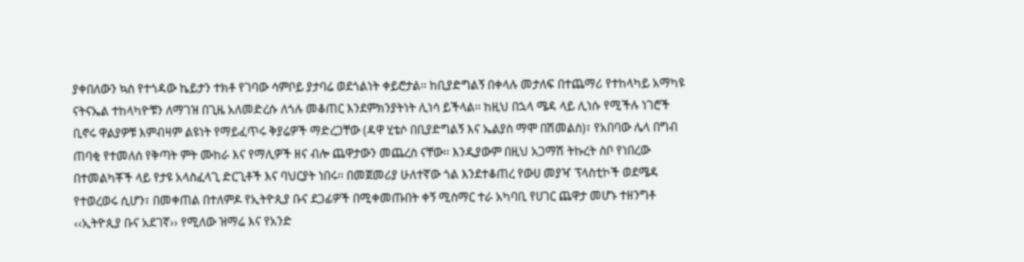ያቀበለውን ኳስ የተጎዳው ኬይታን ተክቶ የገባው ሳምቦይ ያታባሬ ወደጎልነት ቀይሮታል፡፡ ከቢያድግልኝ በቀላሉ መታለፍ በተጨማሪ የተከላካይ አማካዩ ናትናኤል ተከላካዮቹን ለማገዝ በጊዜ አለመድረሱ ለጎሉ መቆጠር እንደምክንያትነት ሊነሳ ይችላል፡፡ ከዚህ በኋላ ሜዳ ላይ ሊነሱ የሚችሉ ነገሮች ቢኖሩ ዋልያዎቹ እምብዛም ልዩነት የማይፈጥሩ ቅያሬዎች ማድረጋቸው (ዳዋ ሂቴሶ በቢያድግልኝ እና ኤልያስ ማሞ በሽመልስ)፣ የአበባው ሌላ በግብ ጠባቂ የተመለሰ የቅጣት ምት ሙከራ እና የማሊዎች ዘና ብሎ ጨዋታውን መጨረስ ናቸው፡፡ እንዲያውም በዚህ አጋማሽ ትኩረት ስቦ የነበረው በተመልካቾች ላይ የታዩ አላስፈላጊ ድርጊቶች እና ባህርያት ነበሩ፡፡ በመጀመሪያ ሁለተኛው ጎል እንደተቆጠረ የውሀ መያዣ ፕላስቲኮች ወደሜዳ የተወረወሩ ሲሆን፣ በመቀጠል በተለምዶ የኢትዮጲያ ቡና ደጋፊዎች በሚቀመጡበት ቀኝ ሚስማር ተራ አካባቢ የሀገር ጨዋታ መሆኑ ተዘንግቶ ‹‹ኢትዮጲያ ቡና አደገኛ›› የሚለው ዝማሬ እና የአንድ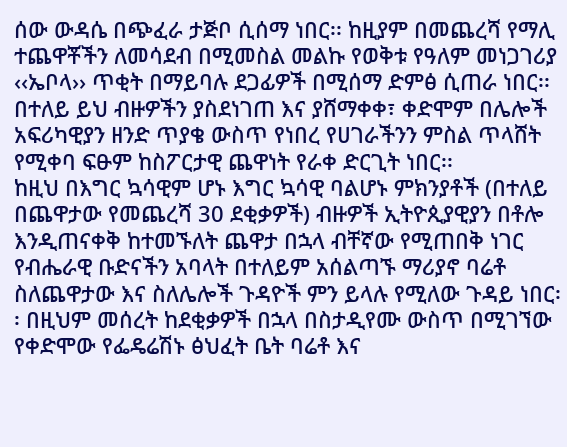ሰው ውዳሴ በጭፈራ ታጅቦ ሲሰማ ነበር፡፡ ከዚያም በመጨረሻ የማሊ ተጨዋቾችን ለመሳደብ በሚመስል መልኩ የወቅቱ የዓለም መነጋገሪያ ‹‹ኤቦላ›› ጥቂት በማይባሉ ደጋፊዎች በሚሰማ ድምፅ ሲጠራ ነበር፡፡ በተለይ ይህ ብዙዎችን ያስደነገጠ እና ያሸማቀቀ፣ ቀድሞም በሌሎች አፍሪካዊያን ዘንድ ጥያቄ ውስጥ የነበረ የሀገራችንን ምስል ጥላሸት የሚቀባ ፍፁም ከስፖርታዊ ጨዋነት የራቀ ድርጊት ነበር፡፡
ከዚህ በእግር ኳሳዊም ሆኑ እግር ኳሳዊ ባልሆኑ ምክንያቶች (በተለይ በጨዋታው የመጨረሻ 30 ደቂቃዎች) ብዙዎች ኢትዮጲያዊያን በቶሎ እንዲጠናቀቅ ከተመኙለት ጨዋታ በኋላ ብቸኛው የሚጠበቅ ነገር የብሔራዊ ቡድናችን አባላት በተለይም አሰልጣኙ ማሪያኖ ባሬቶ ስለጨዋታው እና ስለሌሎች ጉዳዮች ምን ይላሉ የሚለው ጉዳይ ነበር፡፡ በዚህም መሰረት ከደቂቃዎች በኋላ በስታዲየሙ ውስጥ በሚገኘው የቀድሞው የፌዴሬሽኑ ፅህፈት ቤት ባሬቶ እና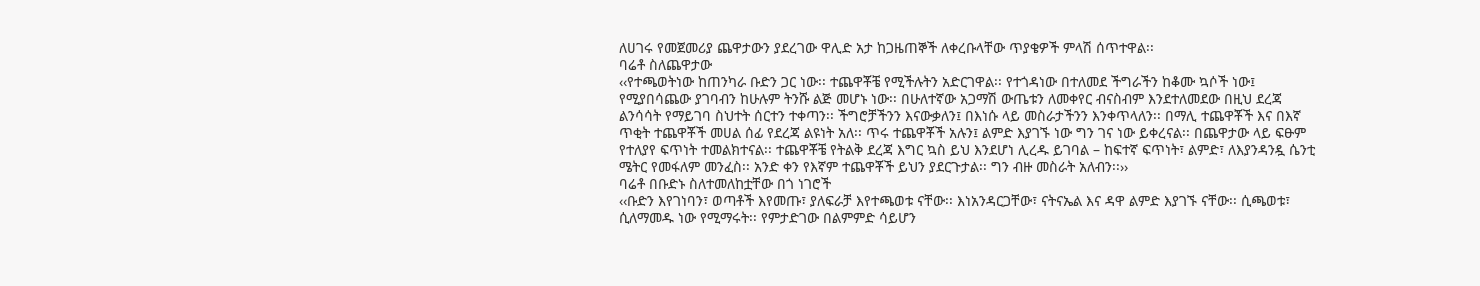ለሀገሩ የመጀመሪያ ጨዋታውን ያደረገው ዋሊድ አታ ከጋዜጠኞች ለቀረቡላቸው ጥያቄዎች ምላሽ ሰጥተዋል፡፡
ባሬቶ ስለጨዋታው
‹‹የተጫወትነው ከጠንካራ ቡድን ጋር ነው፡፡ ተጨዋቾቼ የሚችሉትን አድርገዋል፡፡ የተጎዳነው በተለመደ ችግራችን ከቆሙ ኳሶች ነው፤ የሚያበሳጨው ያገባብን ከሁሉም ትንሹ ልጅ መሆኑ ነው፡፡ በሁለተኛው አጋማሽ ውጤቱን ለመቀየር ብናስብም እንደተለመደው በዚህ ደረጃ ልንሳሳት የማይገባ ስህተት ሰርተን ተቀጣን፡፡ ችግሮቻችንን እናውቃለን፤ በእነሱ ላይ መስራታችንን እንቀጥላለን፡፡ በማሊ ተጨዋቾች እና በእኛ ጥቂት ተጨዋቾች መሀል ሰፊ የደረጃ ልዩነት አለ፡፡ ጥሩ ተጨዋቾች አሉን፤ ልምድ እያገኙ ነው ግን ገና ነው ይቀረናል፡፡ በጨዋታው ላይ ፍፁም የተለያየ ፍጥነት ተመልክተናል፡፡ ተጨዋቾቼ የትልቅ ደረጃ እግር ኳስ ይህ እንደሆነ ሊረዱ ይገባል – ከፍተኛ ፍጥነት፣ ልምድ፣ ለእያንዳንዷ ሴንቲ ሜትር የመፋለም መንፈስ፡፡ አንድ ቀን የእኛም ተጨዋቾች ይህን ያደርጉታል፡፡ ግን ብዙ መስራት አለብን፡፡››
ባሬቶ በቡድኑ ስለተመለከቷቸው በጎ ነገሮች
‹‹ቡድን እየገነባን፣ ወጣቶች እየመጡ፣ ያለፍራቻ እየተጫወቱ ናቸው፡፡ እነአንዳርጋቸው፣ ናትናኤል እና ዳዋ ልምድ እያገኙ ናቸው፡፡ ሲጫወቱ፣ ሲለማመዱ ነው የሚማሩት፡፡ የምታድገው በልምምድ ሳይሆን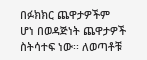በፉክክር ጨዋታዎችም ሆነ በወዳጅነት ጨዋታዎች ስትሳተፍ ነው፡፡ ለወጣቶቹ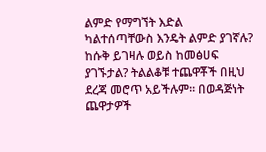ልምድ የማግኘት እድል ካልተሰጣቸውስ እንዴት ልምድ ያገኛሉ? ከሱቅ ይገዛሉ ወይስ ከመፅሀፍ ያገኙታል? ትልልቆቹ ተጨዋቾች በዚህ ደረጃ መሮጥ አይችሉም፡፡ በወዳጅነት ጨዋታዎች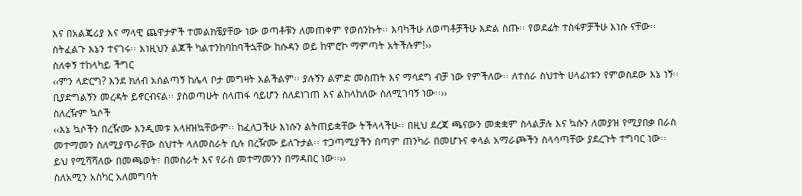እና በአልጄሪያ እና ማላዊ ጨዋታዎች ተመልክቼያቸው ነው ወጣቶቹን ለመጠቀም የወሰንኩት፡፡ እባካችሁ ለወጣቶቻችሁ እድል ስጡ፡፡ የወደፊት ተስፋዎቻችሁ እነሱ ናቸው፡፡ ስትፈልጉ እኔን ተናገሩ፡፡ እነዚህን ልጆች ካልተንከባከባችኋቸው ከሱዳን ወይ ከሞሮኮ ማምጣት አትችሉም!››
ስለቀኝ ተከላካይ ችግር
‹‹ምን ላድርግ? እንደ ክለብ አሰልጣኝ ከሌላ ቦታ መግዛት አልችልም፡፡ ያሉኝን ልምድ መስጠት እና ማሳደግ ብቻ ነው የምችለው፡፡ ለተሰራ ስህተት ሀላፊነቱን የምወስደው እኔ ነኝ፡፡ ቢያድግልኝን መረዳት ይኖርብናል፡፡ ያስወጣሁት ስላጠፋ ሳይሆን ስለደነገጠ እና ልከላከለው ስለሚገባኝ ነው፡፡››
ስለረዥም ኳሶች
‹‹እኔ ኳሶችን በረዥሙ እንዲመቱ አላዘዝኳቸውም፡፡ ከፈለጋችሁ እነሱን ልትጠይቋቸው ትችላላችሁ፡፡ በዚህ ደረጃ ጫናውን መቋቋም ስላልቻሉ እና ኳሱን ለመያዝ የሚያበቃ በራስ መተማመን ስለሚያጥራቸው ስህተት ላለመስራት ሲሉ በረዥሙ ይለጉታል፡፡ ተጋጣሚያችን በጣም ጠንካራ በመሆኑና ቀላል አማራጮችን ስላሳጣቸው ያደረጉት ተግባር ነው፡፡ ይህ የሚሻሻለው በመጫወት፣ በመስራት እና የራስ መተማመንን በማዳበር ነው፡፡››
ስለአሚን አስካር አለመግባት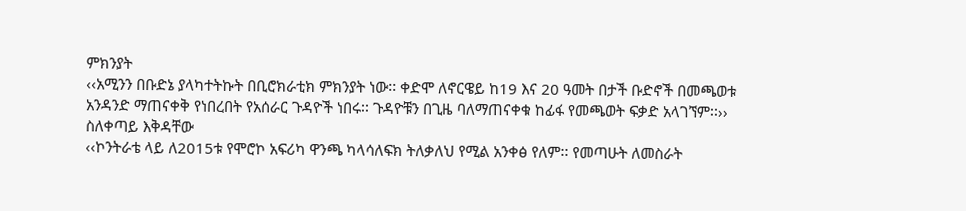ምክንያት
‹‹አሚንን በቡድኔ ያላካተትኩት በቢሮክራቲክ ምክንያት ነው፡፡ ቀድሞ ለኖርዌይ ከ19 እና 20 ዓመት በታች ቡድኖች በመጫወቱ አንዳንድ ማጠናቀቅ የነበረበት የአሰራር ጉዳዮች ነበሩ፡፡ ጉዳዮቹን በጊዜ ባለማጠናቀቁ ከፊፋ የመጫወት ፍቃድ አላገኘም፡፡››
ስለቀጣይ እቅዳቸው
‹‹ኮንትራቴ ላይ ለ2015ቱ የሞሮኮ አፍሪካ ዋንጫ ካላሳለፍክ ትለቃለህ የሚል አንቀፅ የለም፡፡ የመጣሁት ለመስራት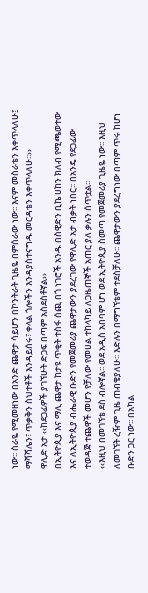ነው፡፡ ስራዬ የሚመዘነው በአንድ ጨዋታ ሳይሆን በኮንትራት ጊዜዬ በምሰራው ነው፡፡ እናም መስራቴን እቀጥላለሁ፤ ማሻሻሌን፣ ጥቃቅን ስህተቶች እንዳይሰሩ፣ ቀላል ጎሎችን እንዳያስተናግዱ መርዳቴን እቀጥላለሁ፡፡››
ዋሊድ አታ ‹‹ከደጋፊዎች ያገኘሁት ድጋፍ በጣም አስደስቶኛል››
በኢትዮጲያ እና ማሊ ጨዋታ ከታዩ ጥቂት ተስፋ ሰጪ በጎ ነገሮች አንዱ በስዊድን ቢኬ ሀከን ክለብ የሚጫወተው እና ለኢትዮጲያ ብሔራዊ ቡድን የመጀመሪያ ጨዋታውን ያደረገው የዋሊድ አታ ብቃት ነበር፡፡ በአንዴ የደጋፊው ተወዳጅ ተጨዋች መሆን የቻለው የመሀል ተከላካይ ለጋዜጠኞች አጠር ያለ ቃሉን ሰጥቷል፡፡
‹‹እዚህ በመገኘቴ ደስ ብሎኛል፡፡ ወደ አዲስ አበባም ሆነ ወደ ኢትዮጲያ ስመጣ የመጀመሪያ ጊዜዬ ነው፡፡ እዚህ ለመገኘት ረዥም ጊዜ ጠብቄያለሁ፡፡ እድሉን በማግኘቴም ተደስቻለሁ፡፡ ጨዋታውን ያደረግነው በጣም ጥሩ ከሆነ ቡድን ጋር ነው፡፡ በአካል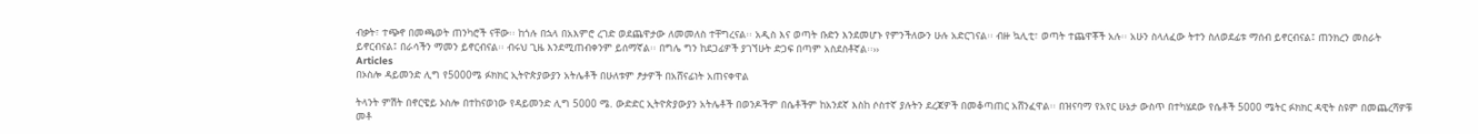ብቃት፣ ተጭኖ በመጫወት ጠንካሮች ናቸው፡፡ ከጎሉ በኋላ በአእምሮ ረገድ ወደጨዋታው ለመመለስ ተቸግረናል፡፡ አዲስ እና ወጣት ቡድን እንደመሆኑ የምንችለውን ሁሉ አድርገናል፡፡ ብዙ ኳሊቲ፣ ወጣት ተጨዋቾች አሉ፡፡ አሁን ስላለፈው ትተን ስለወደፊቱ ማሰብ ይኖርብናል፤ ጠንክረን መስራት ይኖርብናል፤ በራሳችን ማመን ይኖርብናል፡፡ ብሩህ ጊዜ እንደሚጠብቀንም ይሰማኛል፡፡ በግሌ ግን ከደጋፊዎች ያገኘሁት ድጋፍ በጣም አስደስቶኛል፡፡››
Articles
በኦስሎ ዳይመንድ ሊግ የ5000ሜ ፉክክር ኢትዮጵያውያን አትሌቶች በሁለቱም ፆታዎች በአሸናፊነት አጠናቀዋል

ትላንት ምሽት በኖርዌይ ኦስሎ በተከናወነው የዳይመንድ ሊግ 5000 ሜ. ውድድር ኢትዮጵያውያን አትሌቶች በወንዶችም በሴቶችም ከአንደኛ እስከ ሶስተኛ ያሉትን ደረጃዎች በመቆጣጠር አሸንፈዋል፡፡ በዝናባማ የአየር ሁኔታ ውስጥ በተካሄደው የሴቶች 5000 ሜትር ፉክክር ዳዊት ስዩም በመጨረሻዎቹ መቶ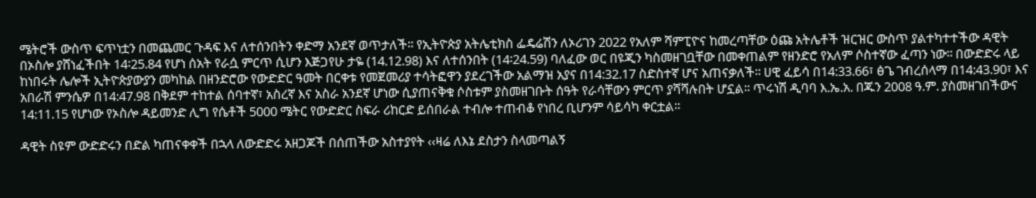ሜትሮች ውስጥ ፍጥነቷን በመጨመር ጉዳፍ እና ለተሰንበትን ቀድማ አንደኛ ወጥታለች፡፡ የኢትዮጵያ አትሌቲክስ ፌዴሬሽን ለኦሪገን 2022 የአለም ሻምፒዮና ከመረጣቸው ዕጩ አትሌቶች ዝርዝር ውስጥ ያልተካተተችው ዳዊት በኦስሎ ያሸነፈችበት 14፡25.84 የሆነ ሰአት የራሷ ምርጥ ሲሆን እጅጋየሁ ታዬ (14.12.98) እና ለተሰንበት (14፡24.59) ባለፈው ወር በዩጂን ካስመዘገቧቸው በመቀጠልም የዘንድሮ የአለም ሶስተኛው ፈጣን ነው፡፡ በውድድሩ ላይ ከነበሩት ሌሎች ኢትዮጵያውያን መካከል በዘንድሮው የውድድር ዓመት በርቀቱ የመጀመሪያ ተሳትፎዋን ያደረገችው አልማዝ አያና በ14:32.17 ስድስተኛ ሆና አጠናቃለች፡፡ ሀዊ ፈይሳ በ14:33.66፣ ፅጌ ገብረሰላማ በ14:43.90፣ እና አበራሽ ምንሴዎ በ14:47.98 በቅደም ተከተል ሰባተኛ፣ አስረኛ እና አስራ አንደኛ ሆነው ሲያጠናቅቁ ሶስቱም ያስመዘገቡት ሰዓት የራሳቸውን ምርጥ ያሻሻሉበት ሆኗል፡፡ ጥሩነሽ ዲባባ እ.ኤ.አ. በጁን 2008 ዓ.ም. ያስመዘገበችውና 14:11.15 የሆነው የኦስሎ ዳይመንድ ሊግ የሴቶች 5000 ሜትር የውድድር ስፍራ ሪከርድ ይሰበራል ተብሎ ተጠብቆ የነበረ ቢሆንም ሳይሳካ ቀርቷል፡፡

ዳዊት ስዩም ውድድሩን በድል ካጠናቀቀች በኋላ ለውድድሩ አዘጋጆች በሰጠችው አስተያየት ‹‹ዛሬ ለእኔ ደስታን ስላመጣልኝ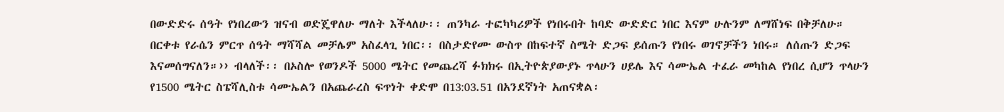በውድድሩ ሰዓት የነበረውን ዝናብ ወድጄዋለሁ ማለት እችላለሁ፡፡ ጠንካራ ተፎካካሪዎች የነበሩበት ከባድ ውድድር ነበር እናም ሁሉንም ለማሸነፍ በቅቻለሁ። በርቀቱ የራሴን ምርጥ ሰዓት ማሻሻል መቻሌም አስፈላጊ ነበር፡፡ በስታድየሙ ውስጥ በከፍተኛ ስሜት ድጋፍ ይሰጡን የነበሩ ወገኖቻችን ነበሩ። ለሰጡን ድጋፍ እናመሰግናለን።›› ብላለች፡፡ በኦስሎ የወንዶች 5000 ሜትር የመጨረሻ ፉክክሩ በኢትዮጵያውያኑ ጥላሁን ሀይሌ እና ሳሙኤል ተፈራ መካከል የነበረ ሲሆን ጥላሁን የ1500 ሜትር ስፔሻሊስቱ ሳሙኤልን በአጨራረስ ፍጥነት ቀድሞ በ13:03.51 በአንደኛነት አጠናቋል፡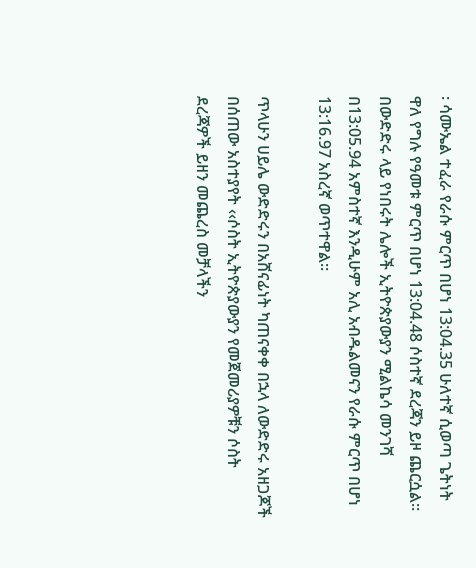፡ ሳሙኤል ተፈራ የራሱ ምርጥ በሆነ 13:04.35 ሁለተኛ ሲወጣ ጌትነት ዋለ የግሉ የዓመቱ ምርጥ በሆነ 13:04.48 ሶስተኛ ደረጃን ይዞ ጨርሷል። በውድድሩ ላይ የነበሩት ሌሎች ኢትዮጵያውያን ሚልኬሳ መንገሻ በ13:05.94 አምስተኛ እንዲሁም አሊ አብዱልመናን የራሱ ምርጥ በሆነ 13:16.97 አስረኛ ወጥተዋል፡፡

ጥላሁን ሀይሌ ውድድሩን በአሸናፊነት ካጠናቀቀ በኋላ ለውድድሩ አዘጋጆች በሰጠው አስተያየት ‹‹ሶስት ኢትዮጵያውያን የመጀመሪያዎቹን ሶስት ደረጃዎች ይዘን መጨረስ መቻላችን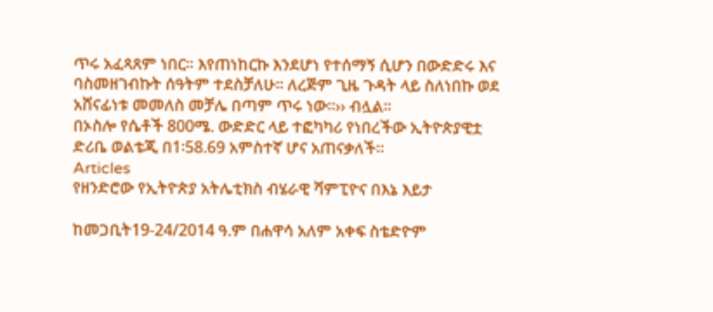ጥሩ አፈጻጸም ነበር። እየጠነከርኩ እንደሆነ የተሰማኝ ሲሆን በውድድሩ እና ባስመዘገብኩት ሰዓትም ተደስቻለሁ። ለረጅም ጊዜ ጉዳት ላይ ስለነበኩ ወደ አሸናፊነቱ መመለስ መቻሌ በጣም ጥሩ ነው።›› ብሏል፡፡
በኦስሎ የሴቶች 800ሜ. ውድድር ላይ ተፎካካሪ የነበረችው ኢትዮጵያዊቷ ድሪቤ ወልቴጂ በ1፡58.69 አምስተኛ ሆና አጠናቃለች።
Articles
የዘንድሮው የኢትዮጵያ አትሌቲክስ ብሄራዊ ሻምፒዮና በእኔ እይታ

ከመጋቢት19-24/2014 ዓ.ም በሐዋሳ አለም አቀፍ ስቴድዮም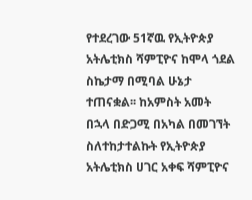የተደረገው 51ኛዉ የኢትዮጵያ አትሌቲክስ ሻምፒዮና ከሞላ ጎደል ስኬታማ በሚባል ሁኔታ ተጠናቋል፡፡ ከአምስት አመት በኋላ በድጋሚ በአካል በመገኘት ስለተከታተልኩት የኢትዮጵያ አትሌቲክስ ሀገር አቀፍ ሻምፒዮና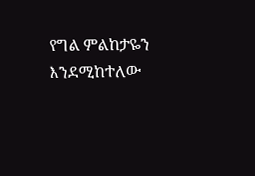የግል ምልከታዬን እንደሚከተለው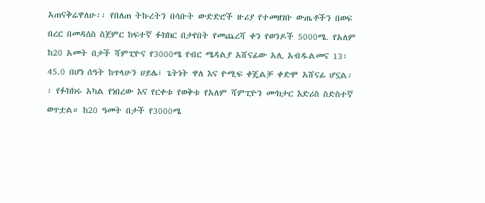አጠናቅሬዋለሁ፡፡ የበለጠ ትኩረትን በሳቡት ውድድሮች ዙሪያ የተመዘገቡ ውጤቶችን በወፍ በረር በመዳሰስ ስጀምር ከፍተኛ ፉክክር በታየበት የመጨረሻ ቀን የወንዶች 5000ሜ. የአለም ከ20 አመት በታች ሻምፒዮና የ3000ሜ የብር ሜዳልያ አሸናፊው አሊ አብዱልመና 13፡45.0 በሆነ ሰዓት ከጥላሁን ሀይሌ፣ ጌትነት ዋለ እና ዮሚፍ ቀጄልቻ ቀድሞ አሸናፊ ሆኗል፡፡ የፉክክሩ አካል የነበረው እና የርቀቱ የወቅቱ የአለም ሻምፒዮን ሙክታር እድሪስ ስድስተኛ ወጥቷል። ከ20 ዓመት በታች የ3000ሜ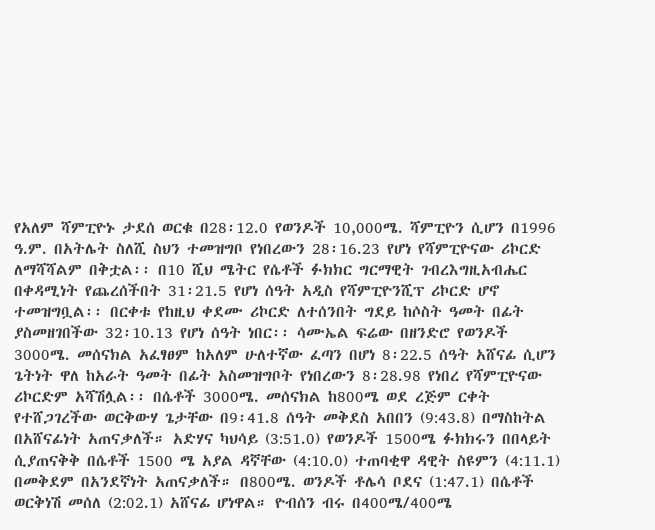የአለም ሻምፒዮኑ ታደሰ ወርቁ በ28፡12.0 የወንዶች 10,000ሜ. ሻምፒዮን ሲሆን በ1996 ዓ.ም. በአትሌት ስለሺ ስህን ተመዝግቦ የነበረውን 28፡16.23 የሆነ የሻምፒዮናው ሪኮርድ ለማሻሻልም በቅቷል፡፡ በ10 ሺህ ሜትር የሴቶች ፉክክር ግርማዊት ገብረእግዚአብሔር በቀዳሚነት የጨረሰችበት 31፡21.5 የሆነ ሰዓት አዲስ የሻምፒዮንሺፕ ሪኮርድ ሆኖ ተመዝግቧል፡፡ በርቀቱ የከዚህ ቀደሙ ሪኮርድ ለተሰንበት ግደይ ከሶስት ዓመት በፊት ያስመዘገበችው 32፡10.13 የሆነ ሰዓት ነበር፡፡ ሳሙኤል ፍሬው በዘንድሮ የወንዶች 3000ሜ. መሰናክል አፈፃፀም ከአለም ሁለተኛው ፈጣን በሆነ 8፡22.5 ሰዓት አሸናፊ ሲሆን ጌትነት ዋለ ከአራት ዓመት በፊት አስመዝግቦት የነበረውን 8፡28.98 የነበረ የሻምፒዮናው ሪኮርድም አሻሽሏል፡፡ በሴቶች 3000ሜ. መሰናክል ከ800ሜ ወደ ረጅም ርቀት የተሸጋገረችው ወርቅውሃ ጌታቸው በ9፡41.8 ሰዓት መቅደስ አበበን (9:43.8) በማስከትል በአሸናፊነት አጠናቃለች። አድሃና ካህሳይ (3:51.0) የወንዶች 1500ሜ ፉክክሩን በበላይት ሲያጠናቅቅ በሴቶች 1500 ሜ አያል ዳኛቸው (4:10.0) ተጠባቂዋ ዳዊት ስዩምን (4:11.1) በመቅደም በአንደኛነት አጠናቃለች። በ800ሜ. ወንዶች ቶሌሳ ቦደና (1:47.1) በሴቶች ወርቅነሽ መሰለ (2:02.1) አሸናፊ ሆነዋል። ዮብሰን ብሩ በ400ሜ/400ሜ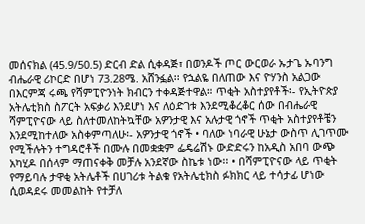መሰናክል (45.9/50.5) ድርብ ድል ሲቀዳጅ፣ በወንዶች ጦር ውርወራ ኡታጌ ኡባንግ ብሔራዊ ሪኮርድ በሆነ 73.28ሜ. አሸንፏል፡፡ የኋልዬ በለጠው እና ዮሃንስ አልጋው በእርምጃ ሩጫ የሻምፒዮንነት ክብርን ተቀዳጅተዋል። ጥቂት አስተያየቶች፡- የኢትዮጵያ አትሌቲክስ ስፖርት አፍቃሪ እንደሆነ እና ለዕድገቱ እንደሚቆረቆር ሰው በብሔራዊ ሻምፒዮናው ላይ ስለተመለከትኳቸው አዎንታዊ እና አሉታዊ ጎኖች ጥቂት አስተያየቶቼን እንደሚከተለው አስቀምጣለሁ፡- አዎንታዊ ጎኖች • ባለው ነባራዊ ሁኔታ ውስጥ ሊገጥሙ የሚችሉትን ተግዳሮቶች በሙሉ በመቋቋም ፌዴሬሽኑ ውድድሩን ከአዲስ አበባ ውጭ አካሂዶ በሰላም ማጠናቀቅ መቻሉ አንደኛው ስኬቱ ነው፡፡ • በሻምፒዮናው ላይ ጥቂት የማይባሉ ታዋቂ አትሌቶች በሀገሪቱ ትልቁ የአትሌቲክስ ፉክክር ላይ ተሳታፊ ሆነው ሲወዳደሩ መመልከት የተቻለ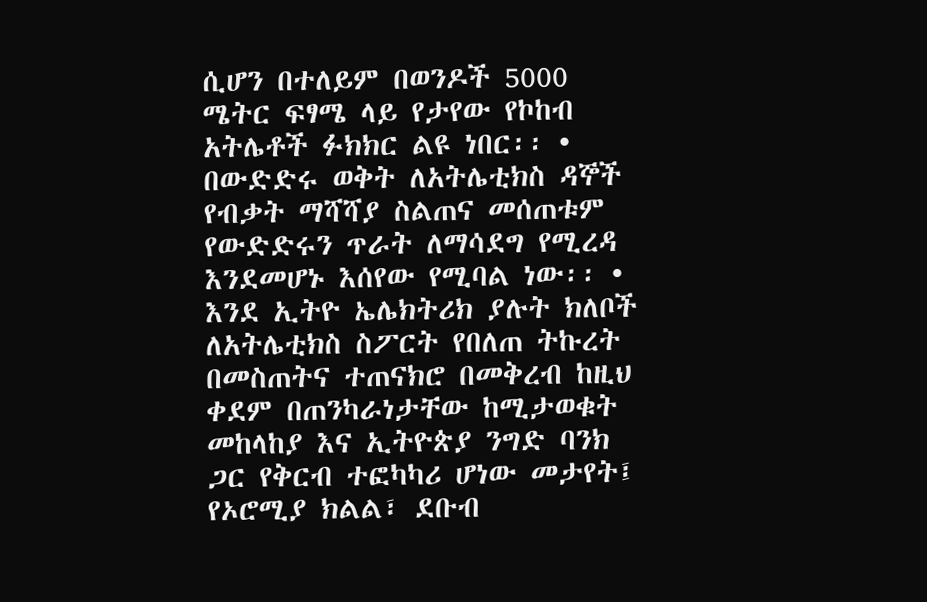ሲሆን በተለይም በወንዶች 5000 ሜትር ፍፃሜ ላይ የታየው የኮከብ አትሌቶች ፉክክር ልዩ ነበር፡፡ • በውድድሩ ወቅት ለአትሌቲክስ ዳኞች የብቃት ማሻሻያ ስልጠና መሰጠቱም የውድድሩን ጥራት ለማሳደግ የሚረዳ እንደመሆኑ እሰየው የሚባል ነው፡፡ • እንደ ኢትዮ ኤሌክትሪክ ያሉት ክለቦች ለአትሌቲክስ ስፖርት የበለጠ ትኩረት በመስጠትና ተጠናክሮ በመቅረብ ከዚህ ቀደም በጠንካራነታቸው ከሚታወቁት መከላከያ እና ኢትዮጵያ ንግድ ባንክ ጋር የቅርብ ተፎካካሪ ሆነው መታየት፤ የኦሮሚያ ክልል፣ ደቡብ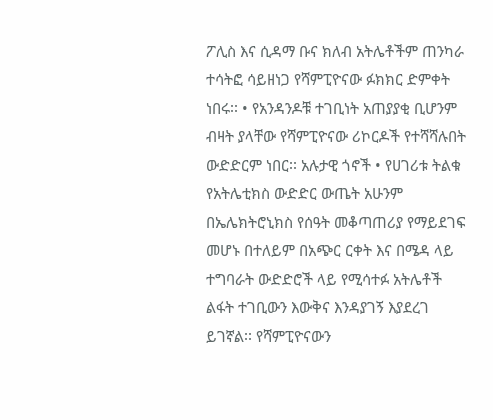ፖሊስ እና ሲዳማ ቡና ክለብ አትሌቶችም ጠንካራ ተሳትፎ ሳይዘነጋ የሻምፒዮናው ፉክክር ድምቀት ነበሩ፡፡ • የአንዳንዶቹ ተገቢነት አጠያያቂ ቢሆንም ብዛት ያላቸው የሻምፒዮናው ሪኮርዶች የተሻሻሉበት ውድድርም ነበር፡፡ አሉታዊ ጎኖች • የሀገሪቱ ትልቁ የአትሌቲክስ ውድድር ውጤት አሁንም በኤሌክትሮኒክስ የሰዓት መቆጣጠሪያ የማይደገፍ መሆኑ በተለይም በአጭር ርቀት እና በሜዳ ላይ ተግባራት ውድድሮች ላይ የሚሳተፉ አትሌቶች ልፋት ተገቢውን እውቅና እንዳያገኝ እያደረገ ይገኛል፡፡ የሻምፒዮናውን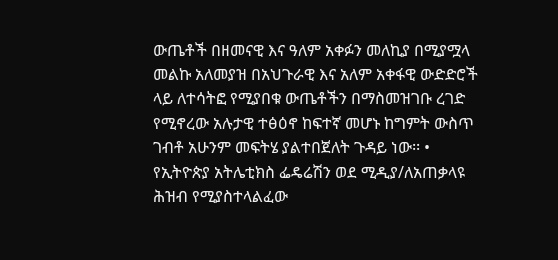ውጤቶች በዘመናዊ እና ዓለም አቀፉን መለኪያ በሚያሟላ መልኩ አለመያዝ በአህጉራዊ እና አለም አቀፋዊ ውድድሮች ላይ ለተሳትፎ የሚያበቁ ውጤቶችን በማስመዝገቡ ረገድ የሚኖረው አሉታዊ ተፅዕኖ ከፍተኛ መሆኑ ከግምት ውስጥ ገብቶ አሁንም መፍትሄ ያልተበጀለት ጉዳይ ነው፡፡ • የኢትዮጵያ አትሌቲክስ ፌዴሬሽን ወደ ሚዲያ/ለአጠቃላዩ ሕዝብ የሚያስተላልፈው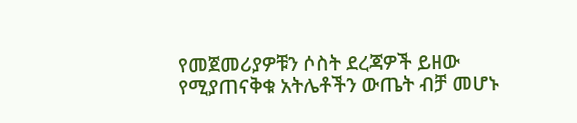የመጀመሪያዎቹን ሶስት ደረጃዎች ይዘው የሚያጠናቅቁ አትሌቶችን ውጤት ብቻ መሆኑ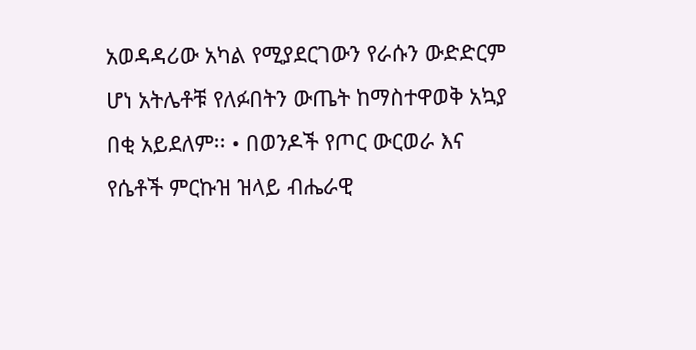አወዳዳሪው አካል የሚያደርገውን የራሱን ውድድርም ሆነ አትሌቶቹ የለፉበትን ውጤት ከማስተዋወቅ አኳያ በቂ አይደለም፡፡ • በወንዶች የጦር ውርወራ እና የሴቶች ምርኩዝ ዝላይ ብሔራዊ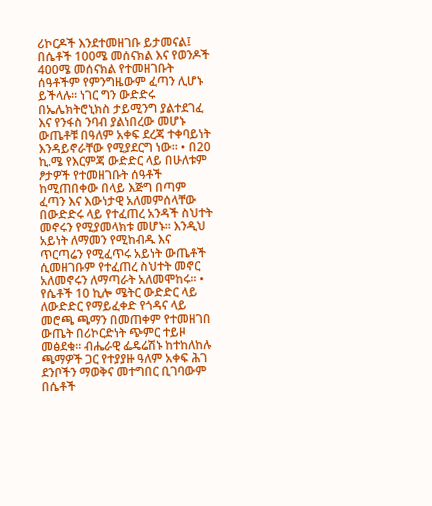ሪኮርዶች እንደተመዘገቡ ይታመናል፤ በሴቶች 100ሜ መሰናክል እና የወንዶች 400ሜ መሰናክል የተመዘገቡት ሰዓቶችም የምንግዜውም ፈጣን ሊሆኑ ይችላሉ፡፡ ነገር ግን ውድድሩ በኤሌክትሮኒክስ ታይሚንግ ያልተደገፈ እና የንፋስ ንባብ ያልነበረው መሆኑ ውጤቶቹ በዓለም አቀፍ ደረጃ ተቀባይነት እንዳይኖራቸው የሚያደርግ ነው። • በ20 ኪ.ሜ የእርምጃ ውድድር ላይ በሁለቱም ፆታዎች የተመዘገቡት ሰዓቶች ከሚጠበቀው በላይ እጅግ በጣም ፈጣን እና እውነታዊ አለመምሰላቸው በውድድሩ ላይ የተፈጠረ አንዳች ስህተት መኖሩን የሚያመላክቱ መሆኑ፡፡ እንዲህ አይነት ለማመን የሚከብዱ እና ጥርጣሬን የሚፈጥሩ አይነት ውጤቶች ሲመዘገቡም የተፈጠረ ስህተት መኖር አለመኖሩን ለማጣራት አለመሞከሩ፡፡ • የሴቶች 10 ኪሎ ሜትር ውድድር ላይ ለውድድር የማይፈቀድ የጎዳና ላይ መሮጫ ጫማን በመጠቀም የተመዘገበ ውጤት በሪኮርድነት ጭምር ተይዞ መፅደቁ። ብሔራዊ ፌዴሬሽኑ ከተከለከሉ ጫማዎች ጋር የተያያዙ ዓለም አቀፍ ሕገ ደንቦችን ማወቅና መተግበር ቢገባውም በሴቶች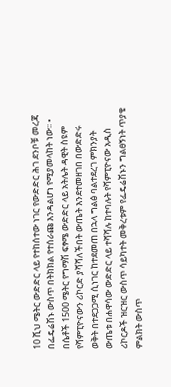10 ሺህ ሜትር ውድድር ላይ የተከሰተው ነገር የውድድር ሕገ ደንቦቹ መረጃ በፌዴሬሽኑ ውስጥ በትክክል የተሰራጩ እንዳልሆነ የሚያመላከት ነው፡፡ • በሴቶች 1500 ሜትር የግማሽ ፍፃሜ ውድድር ላይ አትሌት ዳዊት ስዩም የሻምፒዮናውን ሪኮርድ ያሻሻለችበት ውጤት እንደተመዘገበ በውድድሩ ወቅት በተደጋጋሚ ሲነገር ከተደመጠ በኋላ ግልፅ ባልተደረገ ምክንያት ውጤቱ በሐዋሳው ውድድር ላይ ተሻሻሉ ከተባሉት የሻምፒዮናው አዲስ ሪኮርዶች ዝርዝር ውስጥ ሳይካተት መቅረቱም የፌዴሬሽኑን ግልፀኝነት ጥያቄ ምልክት ውስጥ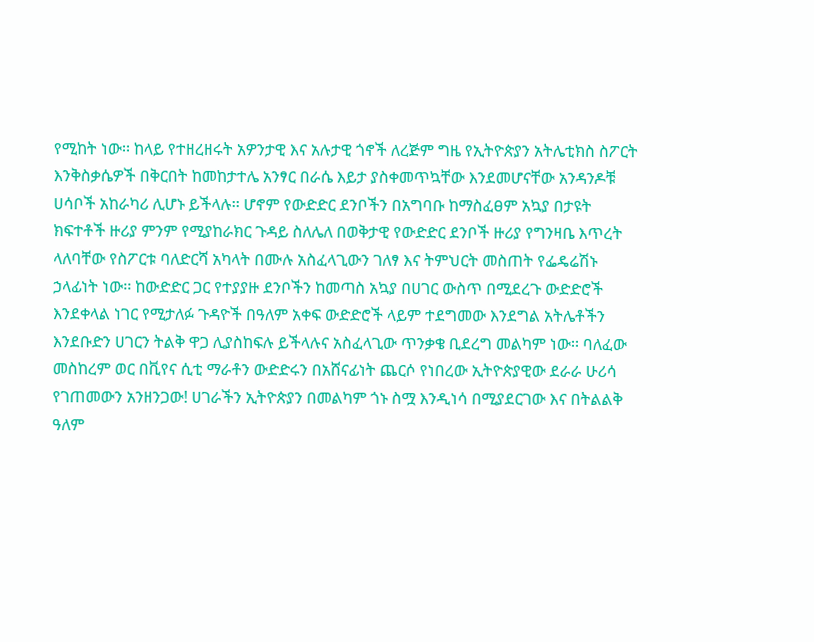የሚከት ነው፡፡ ከላይ የተዘረዘሩት አዎንታዊ እና አሉታዊ ጎኖች ለረጅም ግዜ የኢትዮጵያን አትሌቲክስ ስፖርት እንቅስቃሴዎች በቅርበት ከመከታተሌ አንፃር በራሴ እይታ ያስቀመጥኳቸው እንደመሆናቸው አንዳንዶቹ ሀሳቦች አከራካሪ ሊሆኑ ይችላሉ፡፡ ሆኖም የውድድር ደንቦችን በአግባቡ ከማስፈፀም አኳያ በታዩት ክፍተቶች ዙሪያ ምንም የሚያከራክር ጉዳይ ስለሌለ በወቅታዊ የውድድር ደንቦች ዙሪያ የግንዛቤ እጥረት ላለባቸው የስፖርቱ ባለድርሻ አካላት በሙሉ አስፈላጊውን ገለፃ እና ትምህርት መስጠት የፌዴሬሽኑ ኃላፊነት ነው፡፡ ከውድድር ጋር የተያያዙ ደንቦችን ከመጣስ አኳያ በሀገር ውስጥ በሚደረጉ ውድድሮች እንደቀላል ነገር የሚታለፉ ጉዳዮች በዓለም አቀፍ ውድድሮች ላይም ተደግመው እንደግል አትሌቶችን እንደቡድን ሀገርን ትልቅ ዋጋ ሊያስከፍሉ ይችላሉና አስፈላጊው ጥንቃቄ ቢደረግ መልካም ነው፡፡ ባለፈው መስከረም ወር በቪየና ሲቲ ማራቶን ውድድሩን በአሸናፊነት ጨርሶ የነበረው ኢትዮጵያዊው ደራራ ሁሪሳ የገጠመውን አንዘንጋው! ሀገራችን ኢትዮጵያን በመልካም ጎኑ ስሟ እንዲነሳ በሚያደርገው እና በትልልቅ ዓለም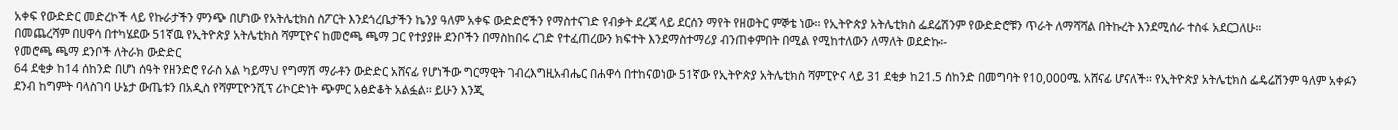አቀፍ የውድድር መድረኮች ላይ የኩራታችን ምንጭ በሆነው የአትሌቲክስ ስፖርት እንደጎረቤታችን ኬንያ ዓለም አቀፍ ውድድሮችን የማስተናገድ የብቃት ደረጃ ላይ ደርሰን ማየት የዘወትር ምኞቴ ነው፡፡ የኢትዮጵያ አትሌቲክስ ፌደሬሽንም የውድድሮቹን ጥራት ለማሻሻል በትኩረት እንደሚሰራ ተስፋ አደርጋለሁ።
በመጨረሻም በሀዋሳ በተካሄደው 51ኛዉ የኢትዮጵያ አትሌቲክስ ሻምፒዮና ከመሮጫ ጫማ ጋር የተያያዙ ደንቦችን በማስከበሩ ረገድ የተፈጠረውን ክፍተት እንደማስተማሪያ ብንጠቀምበት በሚል የሚከተለውን ለማለት ወደድኩ፡-
የመሮጫ ጫማ ደንቦች ለትራክ ውድድር
64 ደቂቃ ከ14 ሰከንድ በሆነ ሰዓት የዘንድሮ የራስ አል ካይማህ የግማሽ ማራቶን ውድድር አሸናፊ የሆነችው ግርማዊት ገብረእግዚአብሔር በሐዋሳ በተከናወነው 51ኛው የኢትዮጵያ አትሌቲክስ ሻምፒዮና ላይ 31 ደቂቃ ከ21.5 ሰከንድ በመግባት የ10,000ሜ. አሸናፊ ሆናለች፡፡ የኢትዮጵያ አትሌቲክስ ፌዴሬሽንም ዓለም አቀፉን ደንብ ከግምት ባላስገባ ሁኔታ ውጤቱን በአዲስ የሻምፒዮንሺፕ ሪኮርድነት ጭምር አፅድቆት አልፏል፡፡ ይሁን እንጂ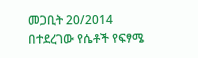መጋቢት 20/2014 በተደረገው የሴቶች የፍፃሜ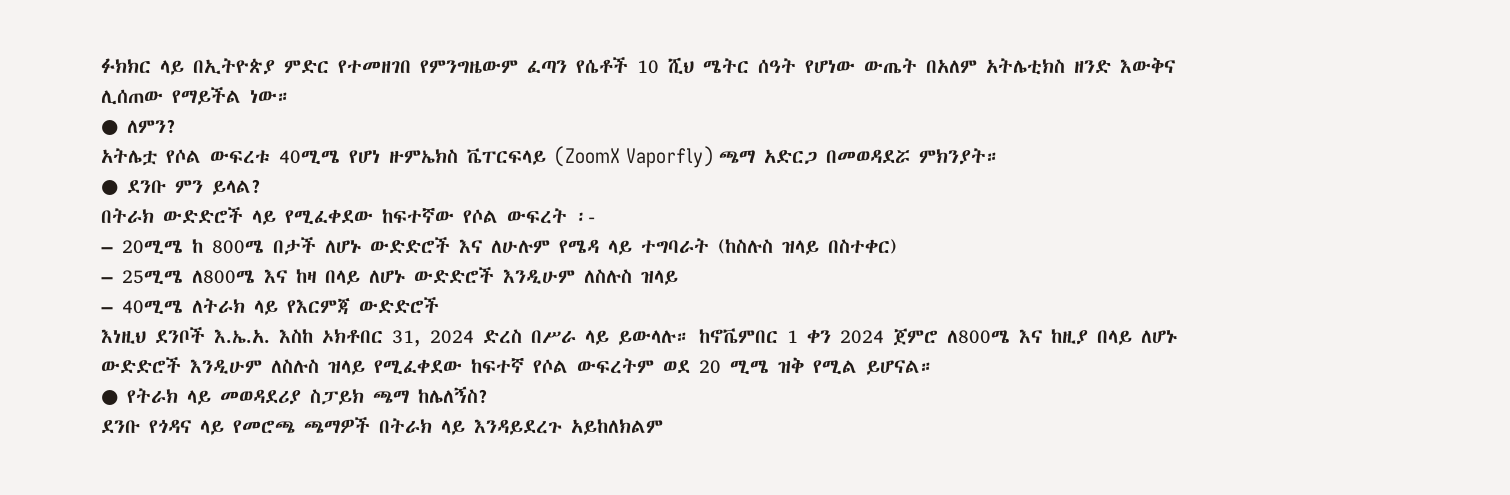ፉክክር ላይ በኢትዮጵያ ምድር የተመዘገበ የምንግዜውም ፈጣን የሴቶች 10 ሺህ ሜትር ሰዓት የሆነው ውጤት በአለም አትሌቲክስ ዘንድ እውቅና ሊሰጠው የማይችል ነው።
● ለምን?
አትሌቷ የሶል ውፍረቱ 40ሚሜ የሆነ ዙምኤክስ ቬፐርፍላይ (ZoomX Vaporfly) ጫማ አድርጋ በመወዳደሯ ምክንያት።
● ደንቡ ምን ይላል?
በትራክ ውድድሮች ላይ የሚፈቀደው ከፍተኛው የሶል ውፍረት ፡-
– 20ሚሜ ከ 800ሜ በታች ለሆኑ ውድድሮች እና ለሁሉም የሜዳ ላይ ተግባራት (ከስሉስ ዝላይ በስተቀር)
– 25ሚሜ ለ800ሜ እና ከዛ በላይ ለሆኑ ውድድሮች እንዲሁም ለስሉስ ዝላይ
– 40ሚሜ ለትራክ ላይ የእርምጃ ውድድሮች
እነዚህ ደንቦች እ.ኤ.አ. እስከ ኦክቶበር 31, 2024 ድረስ በሥራ ላይ ይውላሉ። ከኖቬምበር 1 ቀን 2024 ጀምሮ ለ800ሜ እና ከዚያ በላይ ለሆኑ ውድድሮች እንዲሁም ለስሉስ ዝላይ የሚፈቀደው ከፍተኛ የሶል ውፍረትም ወደ 20 ሚሜ ዝቅ የሚል ይሆናል።
● የትራክ ላይ መወዳደሪያ ስፓይክ ጫማ ከሌለኝስ?
ደንቡ የጎዳና ላይ የመሮጫ ጫማዎች በትራክ ላይ እንዳይደረጉ አይከለክልም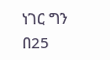ነገር ግን በ25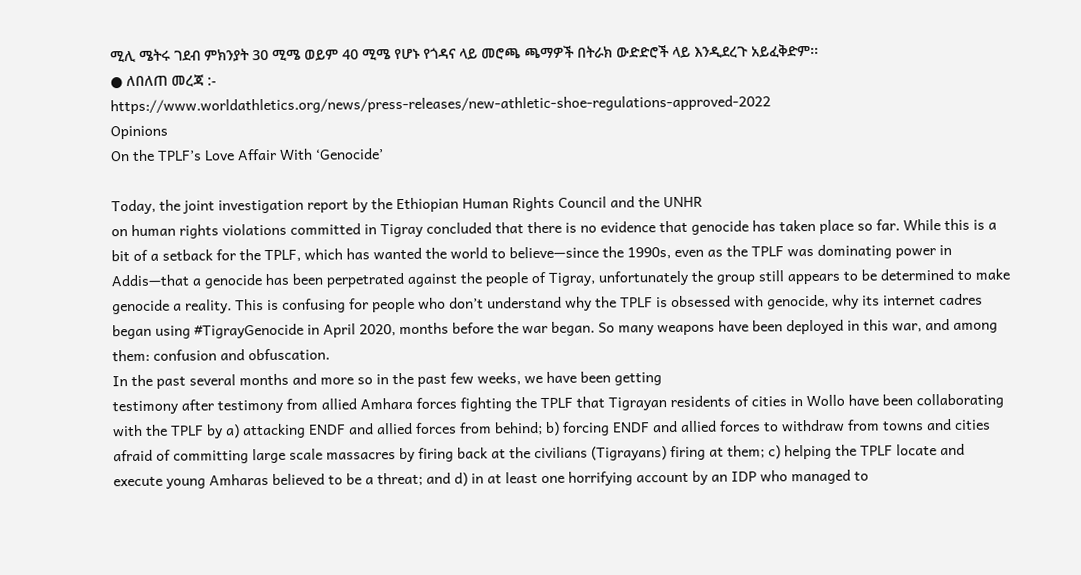ሚሊ ሜትሩ ገደብ ምክንያት 30 ሚሜ ወይም 40 ሚሜ የሆኑ የጎዳና ላይ መሮጫ ጫማዎች በትራክ ውድድሮች ላይ እንዲደረጉ አይፈቅድም፡፡
● ለበለጠ መረጃ :-
https://www.worldathletics.org/news/press-releases/new-athletic-shoe-regulations-approved-2022
Opinions
On the TPLF’s Love Affair With ‘Genocide’

Today, the joint investigation report by the Ethiopian Human Rights Council and the UNHR
on human rights violations committed in Tigray concluded that there is no evidence that genocide has taken place so far. While this is a bit of a setback for the TPLF, which has wanted the world to believe—since the 1990s, even as the TPLF was dominating power in Addis—that a genocide has been perpetrated against the people of Tigray, unfortunately the group still appears to be determined to make genocide a reality. This is confusing for people who don’t understand why the TPLF is obsessed with genocide, why its internet cadres began using #TigrayGenocide in April 2020, months before the war began. So many weapons have been deployed in this war, and among them: confusion and obfuscation.
In the past several months and more so in the past few weeks, we have been getting
testimony after testimony from allied Amhara forces fighting the TPLF that Tigrayan residents of cities in Wollo have been collaborating with the TPLF by a) attacking ENDF and allied forces from behind; b) forcing ENDF and allied forces to withdraw from towns and cities afraid of committing large scale massacres by firing back at the civilians (Tigrayans) firing at them; c) helping the TPLF locate and execute young Amharas believed to be a threat; and d) in at least one horrifying account by an IDP who managed to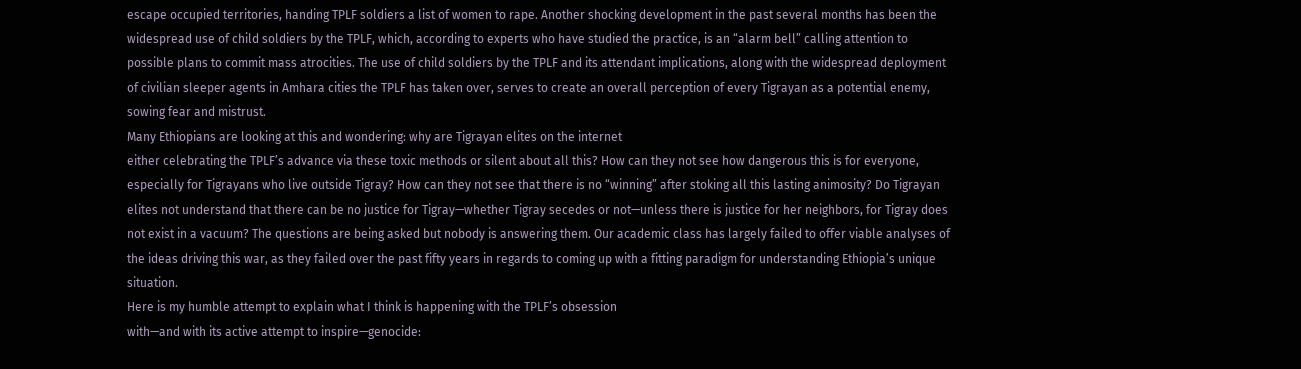escape occupied territories, handing TPLF soldiers a list of women to rape. Another shocking development in the past several months has been the widespread use of child soldiers by the TPLF, which, according to experts who have studied the practice, is an “alarm bell” calling attention to possible plans to commit mass atrocities. The use of child soldiers by the TPLF and its attendant implications, along with the widespread deployment of civilian sleeper agents in Amhara cities the TPLF has taken over, serves to create an overall perception of every Tigrayan as a potential enemy, sowing fear and mistrust.
Many Ethiopians are looking at this and wondering: why are Tigrayan elites on the internet
either celebrating the TPLF’s advance via these toxic methods or silent about all this? How can they not see how dangerous this is for everyone, especially for Tigrayans who live outside Tigray? How can they not see that there is no “winning” after stoking all this lasting animosity? Do Tigrayan elites not understand that there can be no justice for Tigray—whether Tigray secedes or not—unless there is justice for her neighbors, for Tigray does not exist in a vacuum? The questions are being asked but nobody is answering them. Our academic class has largely failed to offer viable analyses of the ideas driving this war, as they failed over the past fifty years in regards to coming up with a fitting paradigm for understanding Ethiopia’s unique situation.
Here is my humble attempt to explain what I think is happening with the TPLF’s obsession
with—and with its active attempt to inspire—genocide: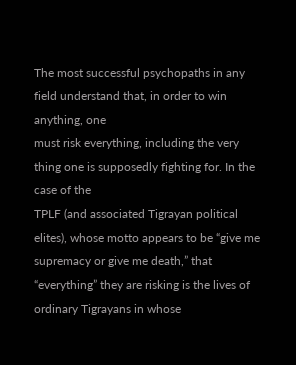The most successful psychopaths in any field understand that, in order to win anything, one
must risk everything, including the very thing one is supposedly fighting for. In the case of the
TPLF (and associated Tigrayan political elites), whose motto appears to be “give me supremacy or give me death,” that “everything” they are risking is the lives of ordinary Tigrayans in whose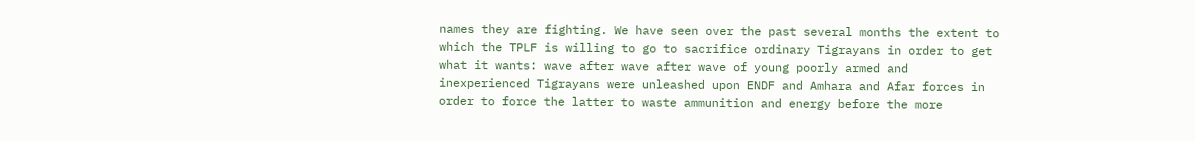names they are fighting. We have seen over the past several months the extent to which the TPLF is willing to go to sacrifice ordinary Tigrayans in order to get what it wants: wave after wave after wave of young poorly armed and inexperienced Tigrayans were unleashed upon ENDF and Amhara and Afar forces in order to force the latter to waste ammunition and energy before the more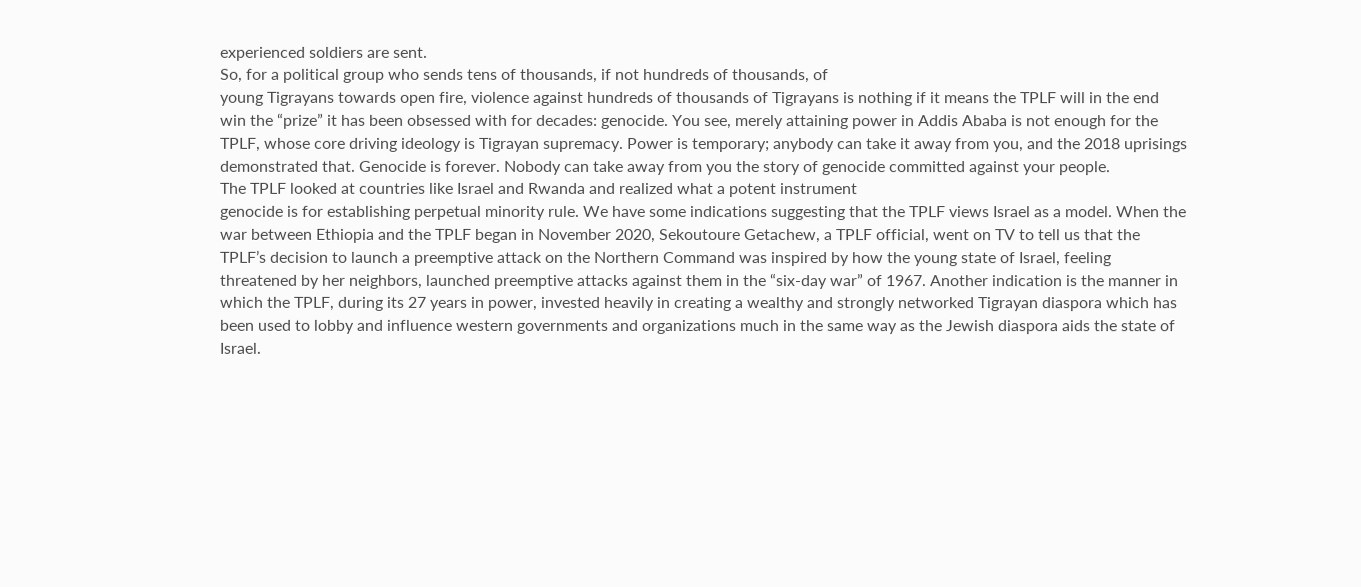experienced soldiers are sent.
So, for a political group who sends tens of thousands, if not hundreds of thousands, of
young Tigrayans towards open fire, violence against hundreds of thousands of Tigrayans is nothing if it means the TPLF will in the end win the “prize” it has been obsessed with for decades: genocide. You see, merely attaining power in Addis Ababa is not enough for the TPLF, whose core driving ideology is Tigrayan supremacy. Power is temporary; anybody can take it away from you, and the 2018 uprisings demonstrated that. Genocide is forever. Nobody can take away from you the story of genocide committed against your people.
The TPLF looked at countries like Israel and Rwanda and realized what a potent instrument
genocide is for establishing perpetual minority rule. We have some indications suggesting that the TPLF views Israel as a model. When the war between Ethiopia and the TPLF began in November 2020, Sekoutoure Getachew, a TPLF official, went on TV to tell us that the TPLF’s decision to launch a preemptive attack on the Northern Command was inspired by how the young state of Israel, feeling threatened by her neighbors, launched preemptive attacks against them in the “six-day war” of 1967. Another indication is the manner in which the TPLF, during its 27 years in power, invested heavily in creating a wealthy and strongly networked Tigrayan diaspora which has been used to lobby and influence western governments and organizations much in the same way as the Jewish diaspora aids the state of Israel.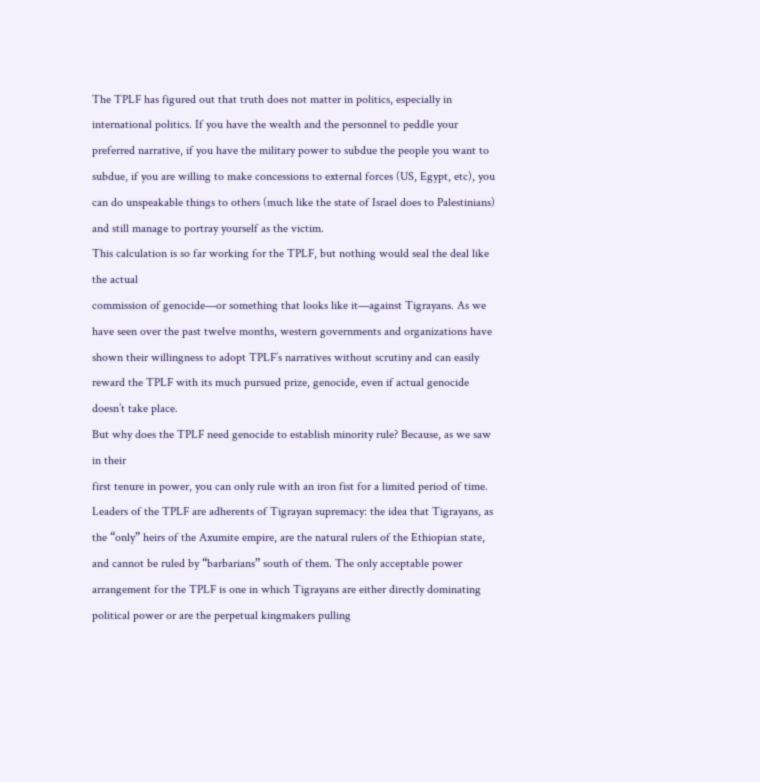The TPLF has figured out that truth does not matter in politics, especially in international politics. If you have the wealth and the personnel to peddle your preferred narrative, if you have the military power to subdue the people you want to subdue, if you are willing to make concessions to external forces (US, Egypt, etc), you can do unspeakable things to others (much like the state of Israel does to Palestinians) and still manage to portray yourself as the victim.
This calculation is so far working for the TPLF, but nothing would seal the deal like the actual
commission of genocide—or something that looks like it—against Tigrayans. As we have seen over the past twelve months, western governments and organizations have shown their willingness to adopt TPLF’s narratives without scrutiny and can easily reward the TPLF with its much pursued prize, genocide, even if actual genocide doesn’t take place.
But why does the TPLF need genocide to establish minority rule? Because, as we saw in their
first tenure in power, you can only rule with an iron fist for a limited period of time. Leaders of the TPLF are adherents of Tigrayan supremacy: the idea that Tigrayans, as the “only” heirs of the Axumite empire, are the natural rulers of the Ethiopian state, and cannot be ruled by “barbarians” south of them. The only acceptable power arrangement for the TPLF is one in which Tigrayans are either directly dominating political power or are the perpetual kingmakers pulling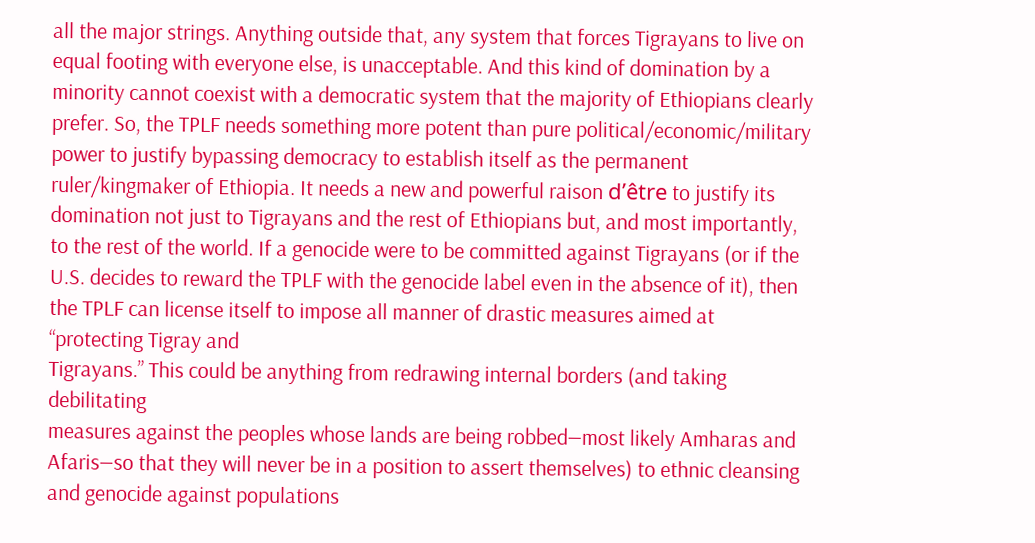all the major strings. Anything outside that, any system that forces Tigrayans to live on equal footing with everyone else, is unacceptable. And this kind of domination by a minority cannot coexist with a democratic system that the majority of Ethiopians clearly prefer. So, the TPLF needs something more potent than pure political/economic/military power to justify bypassing democracy to establish itself as the permanent ruler/kingmaker of Ethiopia. It needs a new and powerful raison d’être to justify its domination not just to Tigrayans and the rest of Ethiopians but, and most importantly, to the rest of the world. If a genocide were to be committed against Tigrayans (or if the U.S. decides to reward the TPLF with the genocide label even in the absence of it), then the TPLF can license itself to impose all manner of drastic measures aimed at “protecting Tigray and
Tigrayans.” This could be anything from redrawing internal borders (and taking debilitating
measures against the peoples whose lands are being robbed—most likely Amharas and Afaris—so that they will never be in a position to assert themselves) to ethnic cleansing and genocide against populations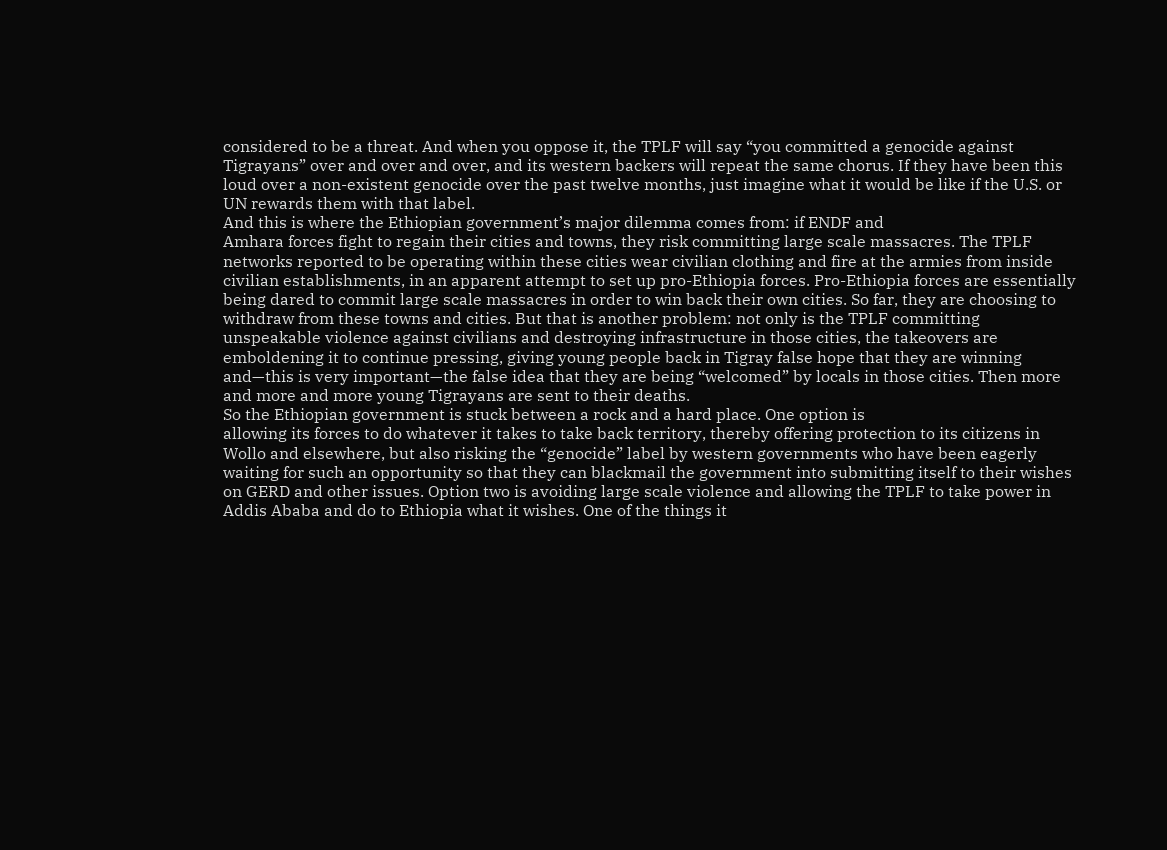considered to be a threat. And when you oppose it, the TPLF will say “you committed a genocide against Tigrayans” over and over and over, and its western backers will repeat the same chorus. If they have been this loud over a non-existent genocide over the past twelve months, just imagine what it would be like if the U.S. or UN rewards them with that label.
And this is where the Ethiopian government’s major dilemma comes from: if ENDF and
Amhara forces fight to regain their cities and towns, they risk committing large scale massacres. The TPLF networks reported to be operating within these cities wear civilian clothing and fire at the armies from inside civilian establishments, in an apparent attempt to set up pro-Ethiopia forces. Pro-Ethiopia forces are essentially being dared to commit large scale massacres in order to win back their own cities. So far, they are choosing to withdraw from these towns and cities. But that is another problem: not only is the TPLF committing unspeakable violence against civilians and destroying infrastructure in those cities, the takeovers are emboldening it to continue pressing, giving young people back in Tigray false hope that they are winning and—this is very important—the false idea that they are being “welcomed” by locals in those cities. Then more and more and more young Tigrayans are sent to their deaths.
So the Ethiopian government is stuck between a rock and a hard place. One option is
allowing its forces to do whatever it takes to take back territory, thereby offering protection to its citizens in Wollo and elsewhere, but also risking the “genocide” label by western governments who have been eagerly waiting for such an opportunity so that they can blackmail the government into submitting itself to their wishes on GERD and other issues. Option two is avoiding large scale violence and allowing the TPLF to take power in Addis Ababa and do to Ethiopia what it wishes. One of the things it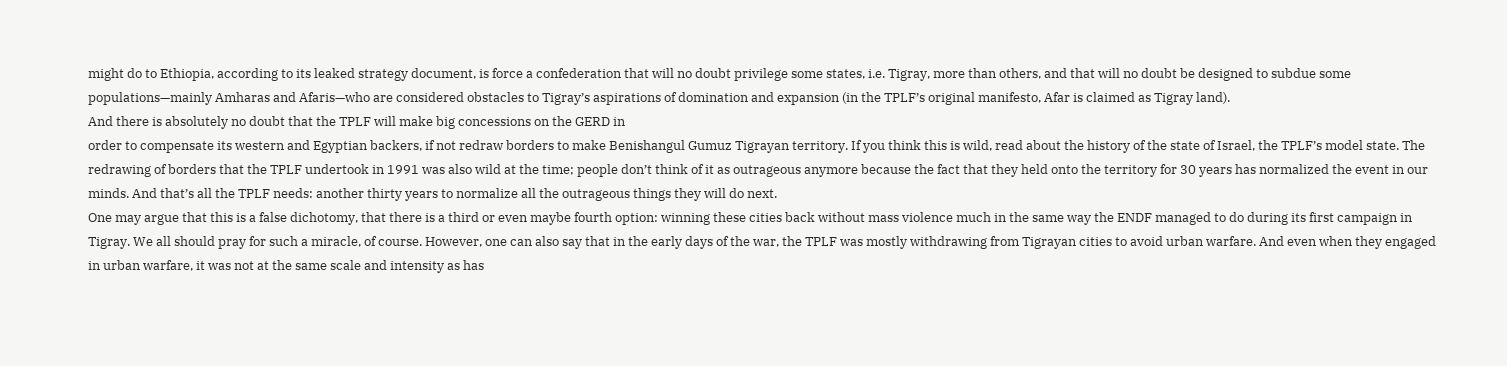might do to Ethiopia, according to its leaked strategy document, is force a confederation that will no doubt privilege some states, i.e. Tigray, more than others, and that will no doubt be designed to subdue some populations—mainly Amharas and Afaris—who are considered obstacles to Tigray’s aspirations of domination and expansion (in the TPLF’s original manifesto, Afar is claimed as Tigray land).
And there is absolutely no doubt that the TPLF will make big concessions on the GERD in
order to compensate its western and Egyptian backers, if not redraw borders to make Benishangul Gumuz Tigrayan territory. If you think this is wild, read about the history of the state of Israel, the TPLF’s model state. The redrawing of borders that the TPLF undertook in 1991 was also wild at the time; people don’t think of it as outrageous anymore because the fact that they held onto the territory for 30 years has normalized the event in our minds. And that’s all the TPLF needs: another thirty years to normalize all the outrageous things they will do next.
One may argue that this is a false dichotomy, that there is a third or even maybe fourth option: winning these cities back without mass violence much in the same way the ENDF managed to do during its first campaign in Tigray. We all should pray for such a miracle, of course. However, one can also say that in the early days of the war, the TPLF was mostly withdrawing from Tigrayan cities to avoid urban warfare. And even when they engaged in urban warfare, it was not at the same scale and intensity as has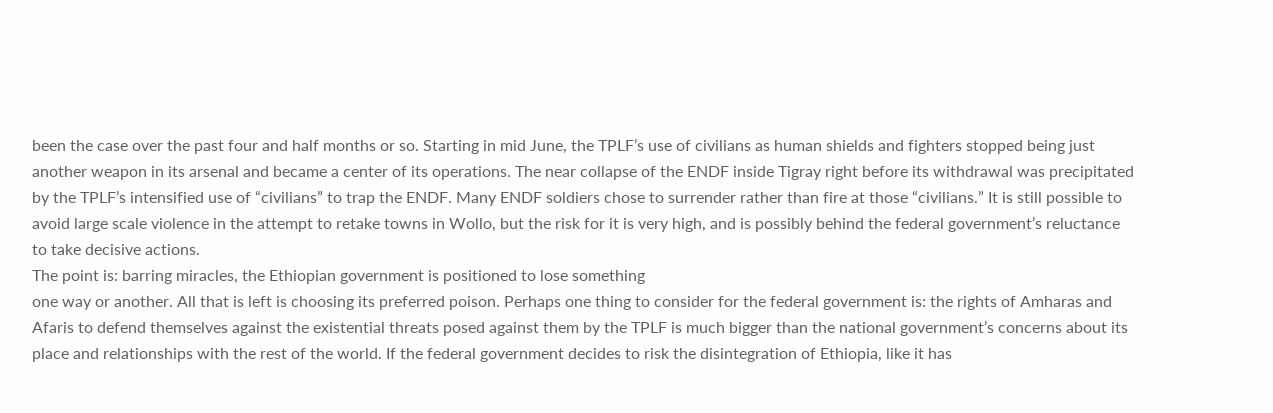been the case over the past four and half months or so. Starting in mid June, the TPLF’s use of civilians as human shields and fighters stopped being just another weapon in its arsenal and became a center of its operations. The near collapse of the ENDF inside Tigray right before its withdrawal was precipitated by the TPLF’s intensified use of “civilians” to trap the ENDF. Many ENDF soldiers chose to surrender rather than fire at those “civilians.” It is still possible to avoid large scale violence in the attempt to retake towns in Wollo, but the risk for it is very high, and is possibly behind the federal government’s reluctance to take decisive actions.
The point is: barring miracles, the Ethiopian government is positioned to lose something
one way or another. All that is left is choosing its preferred poison. Perhaps one thing to consider for the federal government is: the rights of Amharas and Afaris to defend themselves against the existential threats posed against them by the TPLF is much bigger than the national government’s concerns about its place and relationships with the rest of the world. If the federal government decides to risk the disintegration of Ethiopia, like it has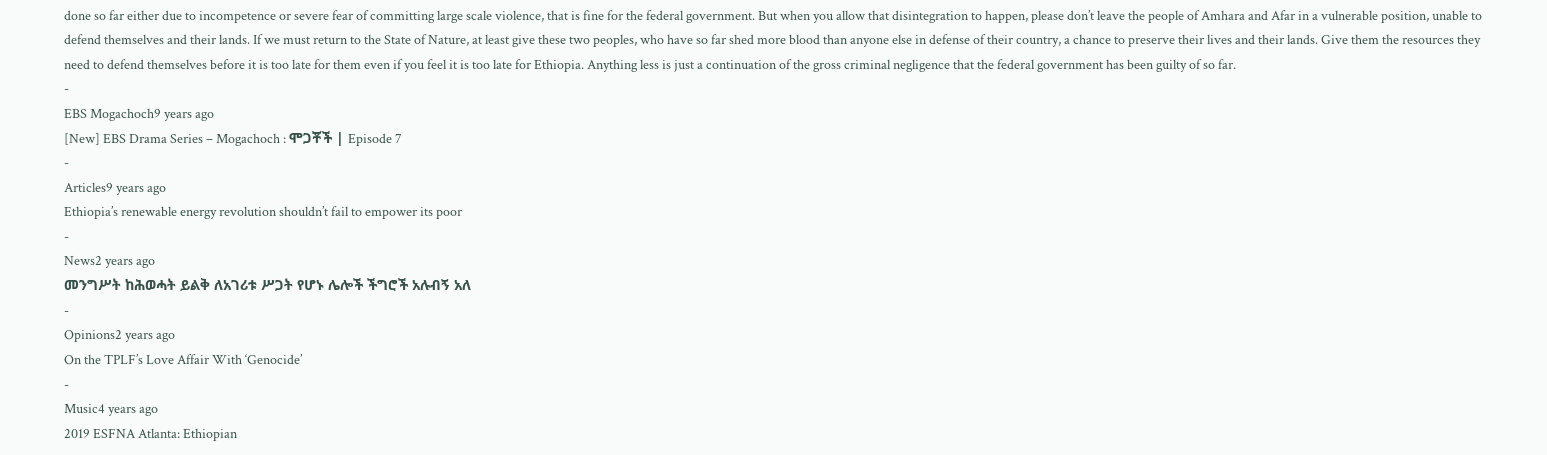done so far either due to incompetence or severe fear of committing large scale violence, that is fine for the federal government. But when you allow that disintegration to happen, please don’t leave the people of Amhara and Afar in a vulnerable position, unable to defend themselves and their lands. If we must return to the State of Nature, at least give these two peoples, who have so far shed more blood than anyone else in defense of their country, a chance to preserve their lives and their lands. Give them the resources they need to defend themselves before it is too late for them even if you feel it is too late for Ethiopia. Anything less is just a continuation of the gross criminal negligence that the federal government has been guilty of so far.
-
EBS Mogachoch9 years ago
[New] EBS Drama Series – Mogachoch : ሞጋቾች | Episode 7
-
Articles9 years ago
Ethiopia’s renewable energy revolution shouldn’t fail to empower its poor
-
News2 years ago
መንግሥት ከሕወሓት ይልቅ ለአገሪቱ ሥጋት የሆኑ ሌሎች ችግሮች አሉብኝ አለ
-
Opinions2 years ago
On the TPLF’s Love Affair With ‘Genocide’
-
Music4 years ago
2019 ESFNA Atlanta: Ethiopian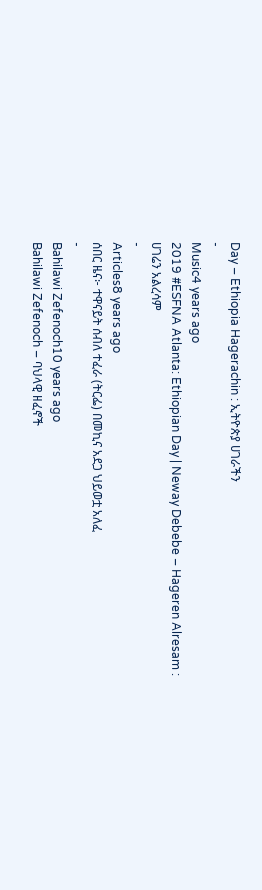Day – Ethiopia Hagerachin : ኢትዮጵያ ሀገራችን
-
Music4 years ago
2019 #ESFNA Atlanta: Ethiopian Day | Neway Debebe – Hageren Alresam : ሀገሬን አልረሳም
-
Articles8 years ago
ሰበር ዜና፦ ተዋናይት ሰብለ ተፈራ (ትርፌ) በመኪና አደጋ ህይወቷ አለፈ
-
Bahilawi Zefenoch10 years ago
Bahilawi Zefenoch – ባህላዊ ዘፈኖች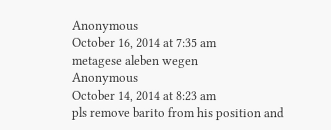Anonymous
October 16, 2014 at 7:35 am
metagese aleben wegen
Anonymous
October 14, 2014 at 8:23 am
pls remove barito from his position and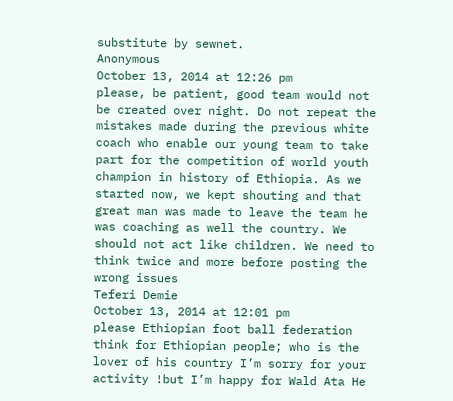substitute by sewnet.
Anonymous
October 13, 2014 at 12:26 pm
please, be patient, good team would not be created over night. Do not repeat the mistakes made during the previous white coach who enable our young team to take part for the competition of world youth champion in history of Ethiopia. As we started now, we kept shouting and that great man was made to leave the team he was coaching as well the country. We should not act like children. We need to think twice and more before posting the wrong issues
Teferi Demie
October 13, 2014 at 12:01 pm
please Ethiopian foot ball federation think for Ethiopian people; who is the lover of his country I’m sorry for your activity !but I’m happy for Wald Ata He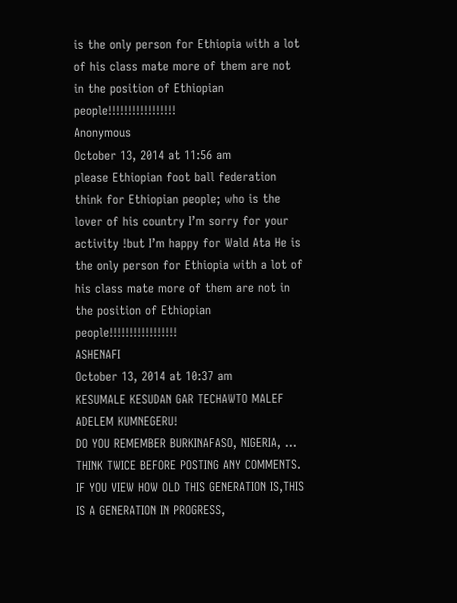is the only person for Ethiopia with a lot of his class mate more of them are not in the position of Ethiopian people!!!!!!!!!!!!!!!!!
Anonymous
October 13, 2014 at 11:56 am
please Ethiopian foot ball federation think for Ethiopian people; who is the lover of his country I’m sorry for your activity !but I’m happy for Wald Ata He is the only person for Ethiopia with a lot of his class mate more of them are not in the position of Ethiopian people!!!!!!!!!!!!!!!!!
ASHENAFI
October 13, 2014 at 10:37 am
KESUMALE KESUDAN GAR TECHAWTO MALEF ADELEM KUMNEGERU!
DO YOU REMEMBER BURKINAFASO, NIGERIA, … THINK TWICE BEFORE POSTING ANY COMMENTS. IF YOU VIEW HOW OLD THIS GENERATION IS,THIS IS A GENERATION IN PROGRESS,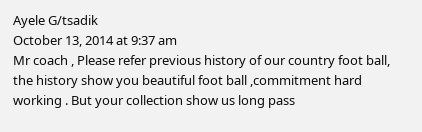Ayele G/tsadik
October 13, 2014 at 9:37 am
Mr coach , Please refer previous history of our country foot ball, the history show you beautiful foot ball ,commitment hard working . But your collection show us long pass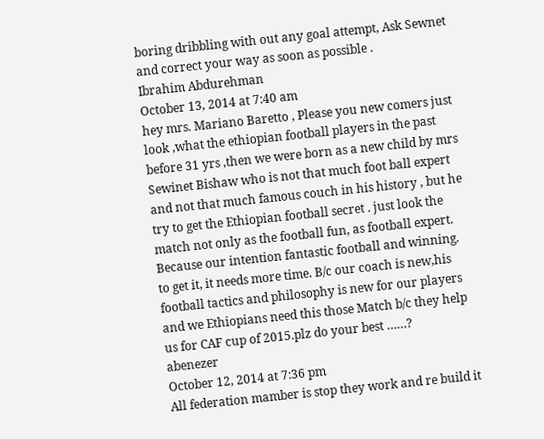boring dribbling with out any goal attempt, Ask Sewnet and correct your way as soon as possible .
Ibrahim Abdurehman
October 13, 2014 at 7:40 am
hey mrs. Mariano Baretto , Please you new comers just look ,what the ethiopian football players in the past before 31 yrs ,then we were born as a new child by mrs Sewinet Bishaw who is not that much foot ball expert and not that much famous couch in his history , but he try to get the Ethiopian football secret . just look the match not only as the football fun, as football expert. Because our intention fantastic football and winning. to get it, it needs more time. B/c our coach is new,his football tactics and philosophy is new for our players and we Ethiopians need this those Match b/c they help us for CAF cup of 2015.plz do your best ……?
abenezer
October 12, 2014 at 7:36 pm
All federation mamber is stop they work and re build it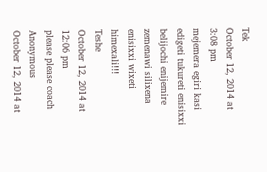Tek
October 12, 2014 at 3:08 pm
mejemera egiri kasi edigeti tukureti enisixxi belijochi enijemire zemenawi silixena enisixxi wixeti himexali!!!
Teshe
October 12, 2014 at 12:06 pm
please please coach
Anonymous
October 12, 2014 at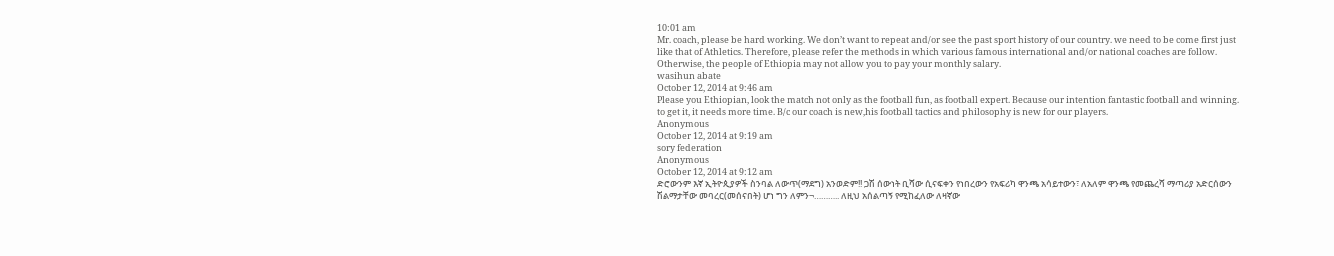10:01 am
Mr. coach, please be hard working. We don’t want to repeat and/or see the past sport history of our country. we need to be come first just like that of Athletics. Therefore, please refer the methods in which various famous international and/or national coaches are follow. Otherwise, the people of Ethiopia may not allow you to pay your monthly salary.
wasihun abate
October 12, 2014 at 9:46 am
Please you Ethiopian, look the match not only as the football fun, as football expert. Because our intention fantastic football and winning. to get it, it needs more time. B/c our coach is new,his football tactics and philosophy is new for our players.
Anonymous
October 12, 2014 at 9:19 am
sory federation
Anonymous
October 12, 2014 at 9:12 am
ድሮውንም እኛ ኢትዮጲያዎች ስንባል ለውጥ(ማደግ) አንወድም!! ጋሽ ሰውነት ቢሻው ሲናፍቀን የነበረውን የአፍሪካ ዋንጫ አሳይተውን፣ ለአለም ዋንጫ የመጨረሻ ማጣሪያ አድርሰውን ሽልማታቸው መባረር(መሰናበት) ሆነ ግን ለምን¬……….. ለዚህ አሰልጣኝ የሚከፈለው ለዛኛው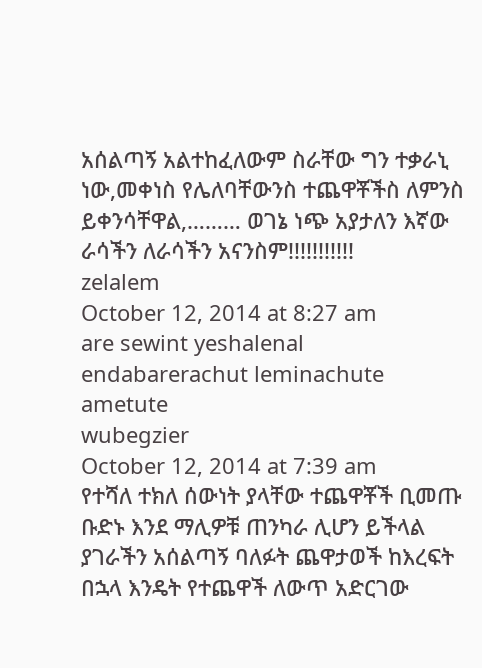አሰልጣኝ አልተከፈለውም ስራቸው ግን ተቃራኒ ነው,መቀነስ የሌለባቸውንስ ተጨዋቾችስ ለምንስ ይቀንሳቸዋል,……… ወገኔ ነጭ አያታለን እኛው ራሳችን ለራሳችን አናንስም!!!!!!!!!!!
zelalem
October 12, 2014 at 8:27 am
are sewint yeshalenal endabarerachut leminachute ametute
wubegzier
October 12, 2014 at 7:39 am
የተሻለ ተክለ ሰውነት ያላቸው ተጨዋቾች ቢመጡ ቡድኑ እንደ ማሊዎቹ ጠንካራ ሊሆን ይችላል ያገራችን አሰልጣኝ ባለፉት ጨዋታወች ከእረፍት በኋላ እንዴት የተጨዋች ለውጥ አድርገው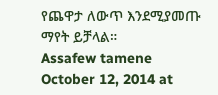የጨዋታ ለውጥ እንደሚያመጡ ማየት ይቻላል።
Assafew tamene
October 12, 2014 at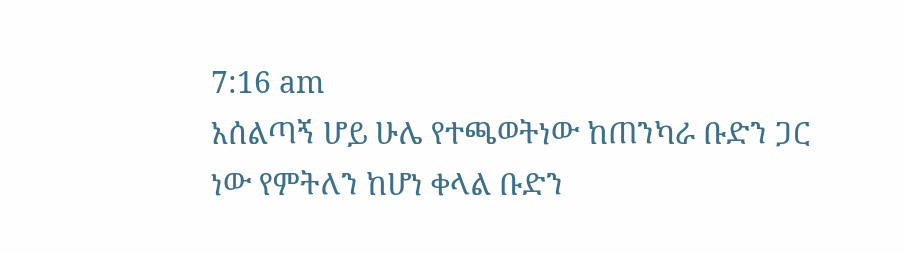7:16 am
አሰልጣኝ ሆይ ሁሌ የተጫወትነው ከጠንካራ ቡድን ጋር ነው የምትለን ከሆነ ቀላል ቡድን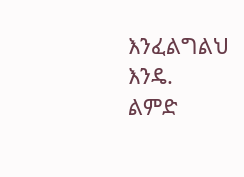እንፈልግልህ እንዴ.
ልምድ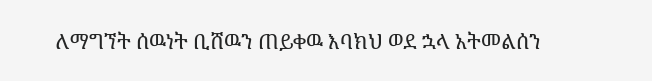ለማግኘት ሰዉነት ቢሸዉን ጠይቀዉ እባክህ ወደ ኋላ አትመልሰን